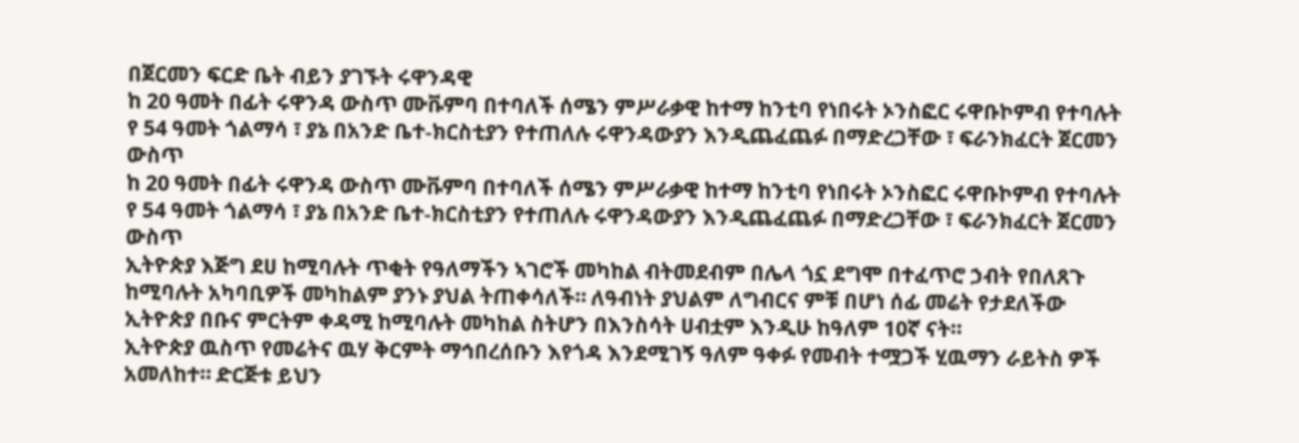በጀርመን ፍርድ ቤት ብይን ያገኙት ሩዋንዳዊ
ከ 20 ዓመት በፊት ሩዋንዳ ውስጥ ሙቩምባ በተባለች ሰሜን ምሥራቃዊ ከተማ ከንቲባ የነበሩት ኦንስፎር ሩዋቡኮምብ የተባሉት የ 54 ዓመት ጎልማሳ ፣ ያኔ በአንድ ቤተ-ክርስቲያን የተጠለሉ ሩዋንዳውያን እንዲጨፈጨፉ በማድረጋቸው ፣ ፍራንክፈርት ጀርመን ውስጥ
ከ 20 ዓመት በፊት ሩዋንዳ ውስጥ ሙቩምባ በተባለች ሰሜን ምሥራቃዊ ከተማ ከንቲባ የነበሩት ኦንስፎር ሩዋቡኮምብ የተባሉት የ 54 ዓመት ጎልማሳ ፣ ያኔ በአንድ ቤተ-ክርስቲያን የተጠለሉ ሩዋንዳውያን እንዲጨፈጨፉ በማድረጋቸው ፣ ፍራንክፈርት ጀርመን ውስጥ
ኢትዮጵያ እጅግ ደሀ ከሚባሉት ጥቂት የዓለማችን ኣገሮች መካከል ብትመደብም በሌላ ጎኗ ደግሞ በተፈጥሮ ኃብት የበለጸጉ ከሚባሉት አካባቢዎች መካከልም ያንኑ ያህል ትጠቀሳለች። ለዓብነት ያህልም ለግብርና ምቹ በሆነ ሰፊ መሬት የታደለችው ኢትዮጵያ በቡና ምርትም ቀዳሚ ከሚባሉት መካከል ስትሆን በእንስሳት ሀብቷም እንዲሁ ከዓለም 10ኛ ናት።
ኢትዮጵያ ዉስጥ የመሬትና ዉሃ ቅርምት ማኅበረሰቡን እየጎዳ እንደሚገኝ ዓለም ዓቀፉ የመብት ተሟጋች ሂዉማን ራይትስ ዎች አመለከተ። ድርጅቱ ይህን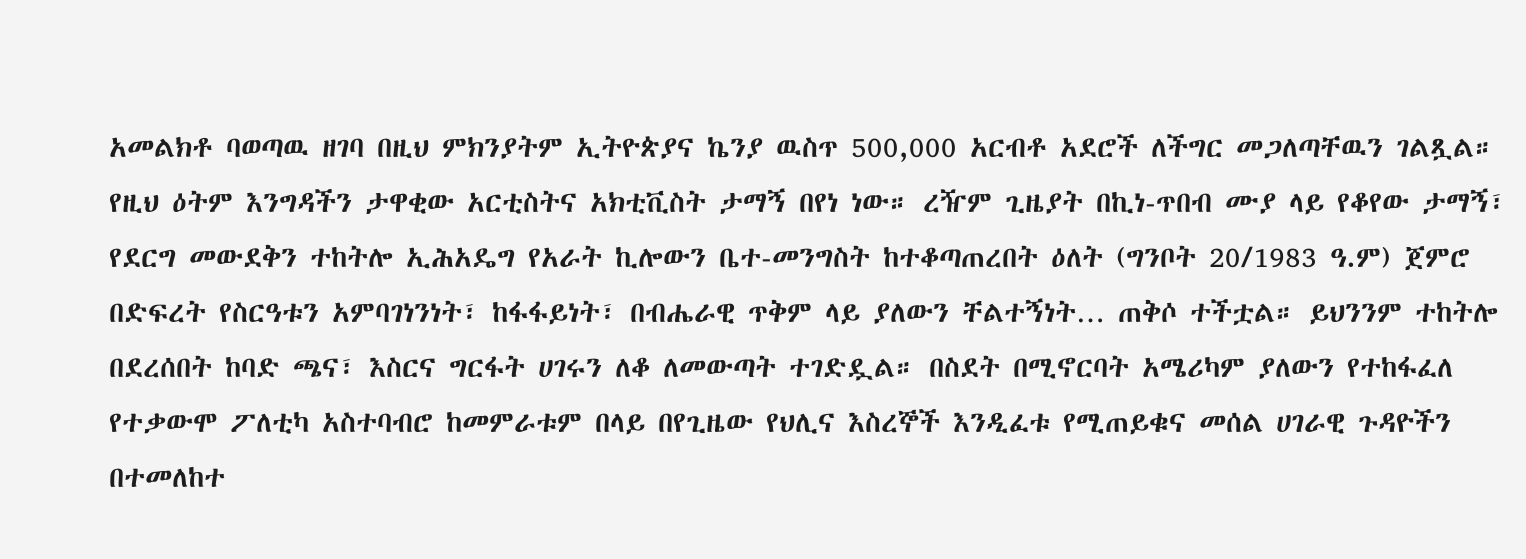አመልክቶ ባወጣዉ ዘገባ በዚህ ምክንያትም ኢትዮጵያና ኬንያ ዉስጥ 500,000 አርብቶ አደሮች ለችግር መጋለጣቸዉን ገልጿል።
የዚህ ዕትም እንግዳችን ታዋቂው አርቲስትና አክቲቪስት ታማኝ በየነ ነው። ረዥም ጊዜያት በኪነ-ጥበብ ሙያ ላይ የቆየው ታማኝ፣ የደርግ መውደቅን ተከትሎ ኢሕአዴግ የአራት ኪሎውን ቤተ-መንግስት ከተቆጣጠረበት ዕለት (ግንቦት 20/1983 ዓ.ም) ጀምሮ በድፍረት የስርዓቱን አምባገነንነት፣ ከፋፋይነት፣ በብሔራዊ ጥቅም ላይ ያለውን ቸልተኝነት… ጠቅሶ ተችቷል። ይህንንም ተከትሎ በደረሰበት ከባድ ጫና፣ እስርና ግርፋት ሀገሩን ለቆ ለመውጣት ተገድዷል። በስደት በሚኖርባት አሜሪካም ያለውን የተከፋፈለ የተቃውሞ ፖለቲካ አስተባብሮ ከመምራቱም በላይ በየጊዜው የህሊና እስረኞች እንዲፈቱ የሚጠይቁና መሰል ሀገራዊ ጉዳዮችን በተመለከተ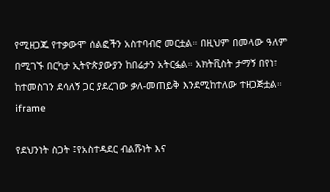የሚዘጋጁ የተቃውሞ ሰልፎችን አስተባብሮ መርቷል። በዚህም በመላው ዓለም በሚገኙ በርካታ ኢትዮጵያውያን ከበሬታን አትርፏል። አክትቪስት ታማኝ በየነ፣ ከተመስገን ደሳለኝ ጋር ያደረገው ቃለ-መጠይቅ እንደሚከተለው ተዘጋጅቷል።
iframe

የደህንነት ስጋት ፤የአስተዳደር ብልሹነት እና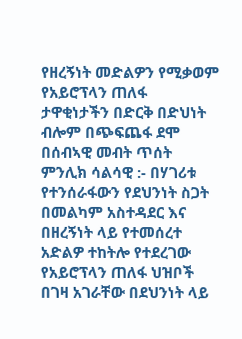የዘረኝነት መድልዎን የሚቃወም የአይሮፕላን ጠለፋ
ታዋቂነታችን በድርቅ በድህነት ብሎም በጭፍጨፋ ደሞ በሰብኣዊ መብት ጥሰት
ምንሊክ ሳልሳዊ :- በሃገሪቱ የተንሰራፋውን የደህንነት ስጋት በመልካም አስተዳደር እና በዘረኝነት ላይ የተመሰረተ አድልዎ ተከትሎ የተደረገው የአይሮፕላን ጠለፋ ህዝቦች በገዛ አገራቸው በደህንነት ላይ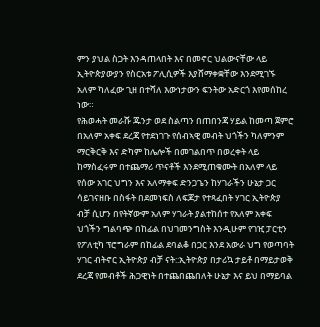ምን ያህል ስጋት እንዳጠላበት እና በመኖር ህልውናቸው ላይ ኢትዮጵያውያን የስርአቱ ፖሊሲዎች እያሸማቀቋቸው እንደሚገኙ አለም ካለፈው ጊዘ በተሻለ እውነታውን ፍንትው አድርጎ እየመሰከረ ነው።
የሕወሓት መራሹ ጁንታ ወደ ስልጣን በጠበንጃ ሃይል ከመጣ ጀምሮ በአለም አቀፍ ደረጃ የተደነገጉ የሰብኣዊ መብት ህጎችን ካለምንም ማርቅርቅ እና ድካም ከሌሎች በመገልበጥ በወረቀት ላይ ከማስፈሩም በተጨማሪ ጥናቶች እንደሚጠቁሙት በአለም ላይ የሰው አገር ህግን እና አለማቀፍ ድንጋጌን ከሃገራችን ሁኔታ ጋር ሳይገናዘቡ በስፋት በደመነፍስ ለፍጆታ የተጻፈበት ሃገር ኢትዮጵያ ብቻ ሲሆን በየትኛውም አለም ሃገራት ያልተከሰተ የአለም አቀፍ ህጎችን ግልባጭ በከፊል በህገመንግስት እንዲሁም የገዢ ፓርቲን የፖለቲካ ፕሮግራም በከፊል ደባልቆ በጋር እንደ አውራ ህግ የወጣባት ሃገር ብትኖር ኢትዮጵያ ብቻ ናት::ኢትዮጵያ በታሪኳ ታይቶ በማይታወቅ ደረጃ የመብቶች ሕጋዊነት በተጨበጨበለት ሁኔታ እና ይህ በማይባል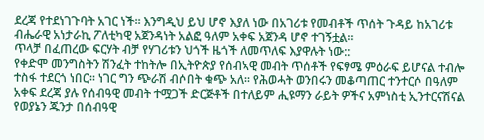ደረጃ የተደነገጉባት አገር ነች፡፡ እንግዲህ ይህ ሆኖ እያለ ነው በአገሪቱ የመብቶች ጥሰት ጉዳይ ከአገሪቱ ብሔራዊ አነታራኪ ፖለቲካዊ አጀንዳነት አልፎ ዓለም አቀፍ አጀንዳ ሆኖ ተገኝቷል፡፡
ጥላቻ በፈጠረው ፍርሃት ብቻ የሃገሪቱን ህጎች ዜጎች ለመጥለፍ እያዋሉት ነው::
የቀድሞ መንግስትን ሽንፈት ተከትሎ በኢትዮጵያ የሰብኣዊ መብት ጥሰቶች የፍፃሜ ምዕራፍ ይሆናል ተብሎ ተስፋ ተደርጎ ነበር፡፡ ነገር ግን ጭራሽ ብሶበት ቁጭ አለ፡፡ የሕወሓት ወንበሩን መቆጣጠር ተንተርሶ በዓለም አቀፍ ደረጃ ያሉ የሰብዓዊ መብት ተሟጋች ድርጅቶች በተለይም ሒዩማን ራይት ዎችና አምነስቲ ኢንተርናሽናል የወያኔን ጁንታ በሰብዓዊ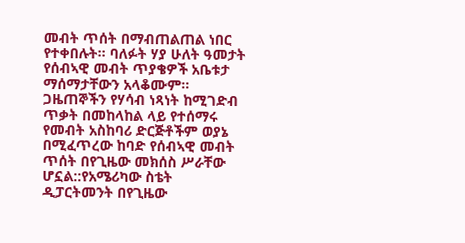መብት ጥሰት በማብጠልጠል ነበር የተቀበሉት፡፡ ባለፉት ሃያ ሁለት ዓመታት የሰብኣዊ መብት ጥያቄዎች አቤቱታ ማሰማታቸውን አላቆሙም፡፡ ጋዜጠኞችን የሃሳብ ነጻነት ከሚገድብ ጥቃት በመከላከል ላይ የተሰማሩ የመብት አስከባሪ ድርጅቶችም ወያኔ በሚፈጥረው ከባድ የሰብኣዊ መብት ጥሰት በየጊዜው መክሰስ ሥራቸው ሆኗል::የአሜሪካው ስቴት ዲፓርትመንት በየጊዜው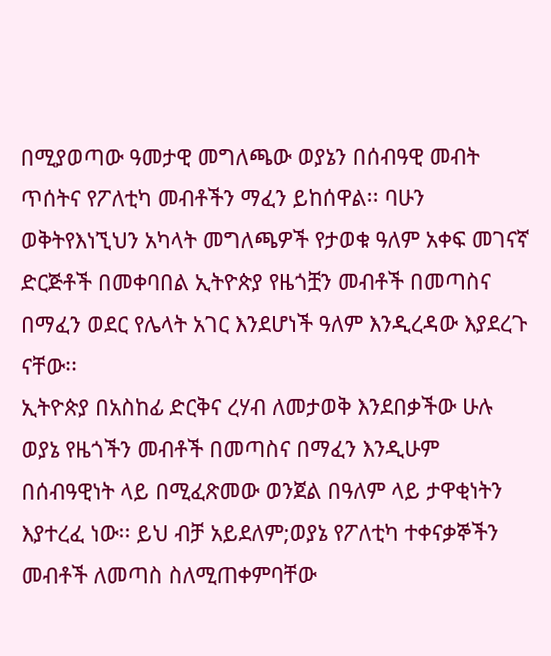በሚያወጣው ዓመታዊ መግለጫው ወያኔን በሰብዓዊ መብት ጥሰትና የፖለቲካ መብቶችን ማፈን ይከሰዋል፡፡ ባሁን ወቅትየእነኚህን አካላት መግለጫዎች የታወቁ ዓለም አቀፍ መገናኛ ድርጅቶች በመቀባበል ኢትዮጵያ የዜጎቿን መብቶች በመጣስና በማፈን ወደር የሌላት አገር እንደሆነች ዓለም እንዲረዳው እያደረጉ ናቸው፡፡
ኢትዮጵያ በአስከፊ ድርቅና ረሃብ ለመታወቅ እንደበቃችው ሁሉ ወያኔ የዜጎችን መብቶች በመጣስና በማፈን እንዲሁም በሰብዓዊነት ላይ በሚፈጽመው ወንጀል በዓለም ላይ ታዋቂነትን እያተረፈ ነው፡፡ ይህ ብቻ አይደለም;ወያኔ የፖለቲካ ተቀናቃኞችን መብቶች ለመጣስ ስለሚጠቀምባቸው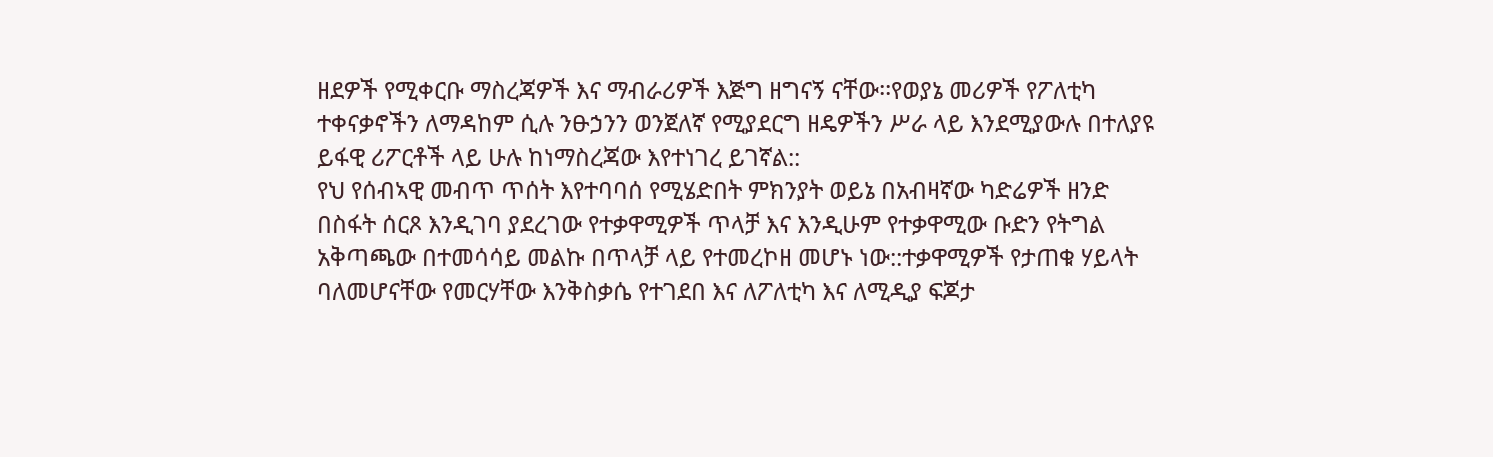ዘደዎች የሚቀርቡ ማስረጃዎች እና ማብራሪዎች እጅግ ዘግናኝ ናቸው፡፡የወያኔ መሪዎች የፖለቲካ ተቀናቃኖችን ለማዳከም ሲሉ ንፁኃንን ወንጀለኛ የሚያደርግ ዘዴዎችን ሥራ ላይ እንደሚያውሉ በተለያዩ ይፋዊ ሪፖርቶች ላይ ሁሉ ከነማስረጃው እየተነገረ ይገኛል::
የህ የሰብኣዊ መብጥ ጥሰት እየተባባሰ የሚሄድበት ምክንያት ወይኔ በአብዛኛው ካድሬዎች ዘንድ በስፋት ሰርጾ እንዲገባ ያደረገው የተቃዋሚዎች ጥላቻ እና እንዲሁም የተቃዋሚው ቡድን የትግል አቅጣጫው በተመሳሳይ መልኩ በጥላቻ ላይ የተመረኮዘ መሆኑ ነው::ተቃዋሚዎች የታጠቁ ሃይላት ባለመሆናቸው የመርሃቸው እንቅስቃሴ የተገደበ እና ለፖለቲካ እና ለሚዲያ ፍጆታ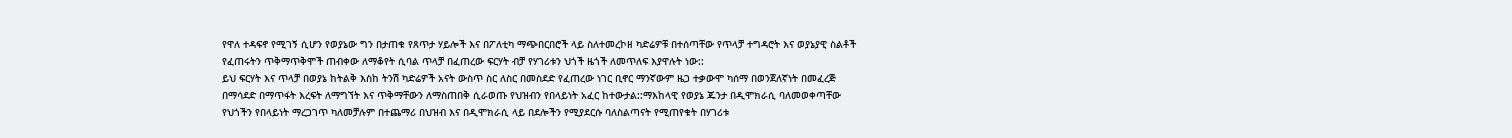የዋለ ተዳፍኖ የሚገኝ ሲሆን የወያኔው ግን በታጠቁ የጸጥታ ሃይሎች እና በፖለቲካ ማጭበርበሮች ላይ ስለተመረኮዘ ካድሬዎቹ በተሰጣቸው የጥላቻ ተግዳሮት እና ወያኔያዊ ስልቶች የፈጠሩትን ጥቅማጥቅሞች ጠብቀው ለማቆየት ሲባል ጥላቻ በፈጠረው ፍርሃት ብቻ የሃገሪቱን ህጎች ዜጎች ለመጥለፍ እያዋሉት ነው::
ይህ ፍርሃት እና ጥላቻ በወያኔ ከትልቅ እስከ ትንሽ ካድሬዎች አናት ውስጥ ስር ለስር በመስደድ የፈጠረው ነገር ቢኖር ማንኛውም ዜጋ ተቃውሞ ካሰማ በወንጀለኛነት በመፈረጅ በማሳደድ በማጥፋት እረፍት ለማግኘት እና ጥቅማቸውን ለማስጠበቅ ሲራወጡ የህዝብን የበላይነት አፈር ከተውታል::ማእከላዊ የወያኔ ጁንታ በዲሞክራሲ ባለመወቀጣቸው የህጎችን የበላይነት ማረጋገጥ ካለመቻሉም በተጨማሪ በህዝብ እና በዲሞክራሲ ላይ በደሎችን የሚያደርሱ ባለስልጣናት የሚጠየቁት በሃገሪቱ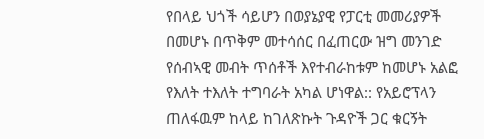የበላይ ህጎች ሳይሆን በወያኔያዊ የፓርቲ መመሪያዎች በመሆኑ በጥቅም መተሳሰር በፈጠርው ዝግ መንገድ የሰብኣዊ መብት ጥሰቶች እየተብራከቱም ከመሆኑ አልፎ የእለት ተእለት ተግባራት አካል ሆነዋል:: የአይሮፕላን ጠለፋዉም ከላይ ከገለጽኩት ጉዳዮች ጋር ቁርኝት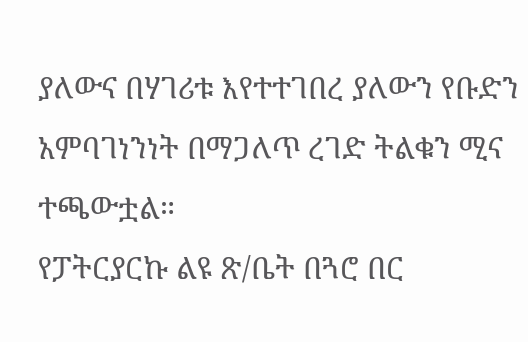ያለውና በሃገሪቱ እየተተገበረ ያለውን የቡድን አምባገነንነት በማጋለጥ ረገድ ትልቁን ሚና ተጫውቷል።
የፓትርያርኩ ልዩ ጽ/ቤት በጓሮ በር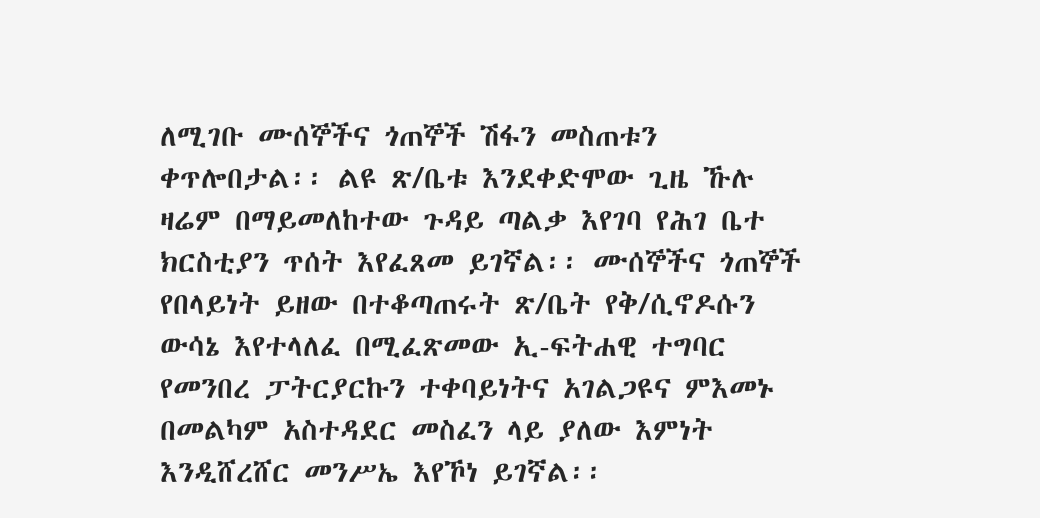ለሚገቡ ሙሰኞችና ጎጠኞች ሽፋን መስጠቱን ቀጥሎበታል፡፡ ልዩ ጽ/ቤቱ እንደቀድሞው ጊዜ ኹሉ ዛሬም በማይመለከተው ጉዳይ ጣልቃ እየገባ የሕገ ቤተ ክርስቲያን ጥሰት እየፈጸመ ይገኛል፡፡ ሙሰኞችና ጎጠኞች የበላይነት ይዘው በተቆጣጠሩት ጽ/ቤት የቅ/ሲኖዶሱን ውሳኔ እየተላለፈ በሚፈጽመው ኢ-ፍትሐዊ ተግባር የመንበረ ፓትርያርኩን ተቀባይነትና አገልጋዩና ምእመኑ በመልካም አስተዳደር መስፈን ላይ ያለው እምነት እንዲሸረሸር መንሥኤ እየኾነ ይገኛል፡፡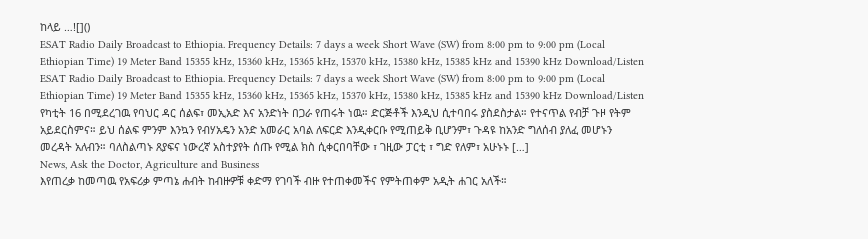ከላይ …![]()
ESAT Radio Daily Broadcast to Ethiopia. Frequency Details: 7 days a week Short Wave (SW) from 8:00 pm to 9:00 pm (Local Ethiopian Time) 19 Meter Band 15355 kHz, 15360 kHz, 15365 kHz, 15370 kHz, 15380 kHz, 15385 kHz and 15390 kHz Download/Listen
ESAT Radio Daily Broadcast to Ethiopia. Frequency Details: 7 days a week Short Wave (SW) from 8:00 pm to 9:00 pm (Local Ethiopian Time) 19 Meter Band 15355 kHz, 15360 kHz, 15365 kHz, 15370 kHz, 15380 kHz, 15385 kHz and 15390 kHz Download/Listen
የካቲት 16 በሚደረገዉ የባህር ዳር ሰልፍ፣ መኢአድ እና አንድነት በጋራ የጠሩት ነዉ። ድርጅቶች እንዲህ ሲተባበሩ ያስደስታል። የተናጥል የብቻ ጉዞ የትም አይደርስምና። ይህ ሰልፍ ምንም እንኳን የብሃአዴን አንድ አመራር አባል ለፍርድ እንዲቀርቡ የሚጠይቅ ቢሆንም፣ ጉዳዩ ከአንድ ግለሰብ ያለፈ መሆኑን መረዳት አለብን። ባለስልጣኑ ጸያፍና ነውረኛ አስተያየት ሰጡ የሚል ክስ ሲቀርበባቸው ፣ ገዚው ፓርቲ ፣ ግድ የለም፣ አሁኑኑ […]
News, Ask the Doctor, Agriculture and Business
እየጠረቃ ከመጣዉ የአፍሪቃ ምጣኔ ሐብት ከብዙዎቹ ቀድማ የገባች ብዙ የተጠቀመችና የምትጠቀም አዲት ሐገር አለች።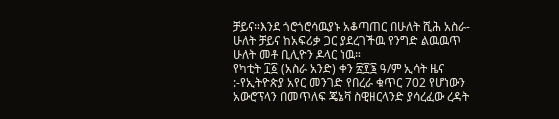ቻይና።እንደ ጎሮጎሮሳዉያኑ አቆጣጠር በሁለት ሺሕ አስራ-ሁለት ቻይና ከአፍሪቃ ጋር ያደረገችዉ የንግድ ልዉዉጥ ሁለት መቶ ቢሊዮን ዶላር ነዉ።
የካቲት ፲፩ (አስራ አንድ) ቀን ፳፻፮ ዓ/ም ኢሳት ዜና :-የኢትዮጵያ አየር መንገድ የበረራ ቁጥር 702 የሆነውን አውሮፕላን በመጥለፍ ጄኔቫ ስዊዘርላንድ ያሳረፈው ረዳት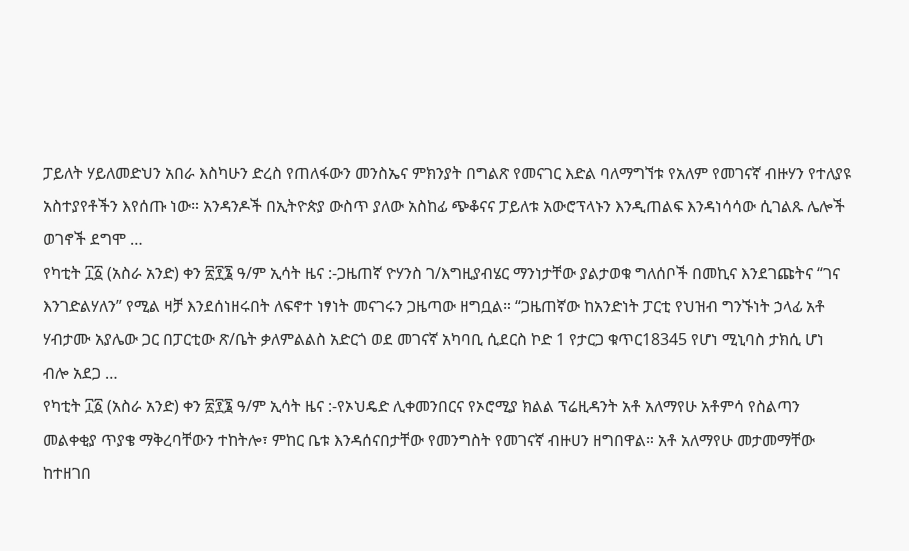ፓይለት ሃይለመድህን አበራ እስካሁን ድረስ የጠለፋውን መንስኤና ምክንያት በግልጽ የመናገር እድል ባለማግኘቱ የአለም የመገናኛ ብዙሃን የተለያዩ አስተያየቶችን እየሰጡ ነው። አንዳንዶች በኢትዮጵያ ውስጥ ያለው አስከፊ ጭቆናና ፓይለቱ አውሮፕላኑን እንዲጠልፍ እንዳነሳሳው ሲገልጹ ሌሎች ወገኖች ደግሞ …
የካቲት ፲፩ (አስራ አንድ) ቀን ፳፻፮ ዓ/ም ኢሳት ዜና :-ጋዜጠኛ ዮሃንስ ገ/እግዚያብሄር ማንነታቸው ያልታወቁ ግለሰቦች በመኪና እንደገጩትና “ገና እንገድልሃለን” የሚል ዛቻ እንደሰነዘሩበት ለፍኖተ ነፃነት መናገሩን ጋዜጣው ዘግቧል። “ጋዜጠኛው ከአንድነት ፓርቲ የህዝብ ግንኙነት ኃላፊ አቶ ሃብታሙ አያሌው ጋር በፓርቲው ጽ/ቤት ቃለምልልስ አድርጎ ወደ መገናኛ አካባቢ ሲደርስ ኮድ 1 የታርጋ ቁጥር18345 የሆነ ሚኒባስ ታክሲ ሆነ ብሎ አደጋ …
የካቲት ፲፩ (አስራ አንድ) ቀን ፳፻፮ ዓ/ም ኢሳት ዜና :-የኦህዴድ ሊቀመንበርና የኦሮሚያ ክልል ፕሬዚዳንት አቶ አለማየሁ አቶምሳ የስልጣን መልቀቂያ ጥያቄ ማቅረባቸውን ተከትሎ፣ ምከር ቤቱ እንዳሰናበታቸው የመንግስት የመገናኛ ብዙሀን ዘግበዋል። አቶ አለማየሁ መታመማቸው ከተዘገበ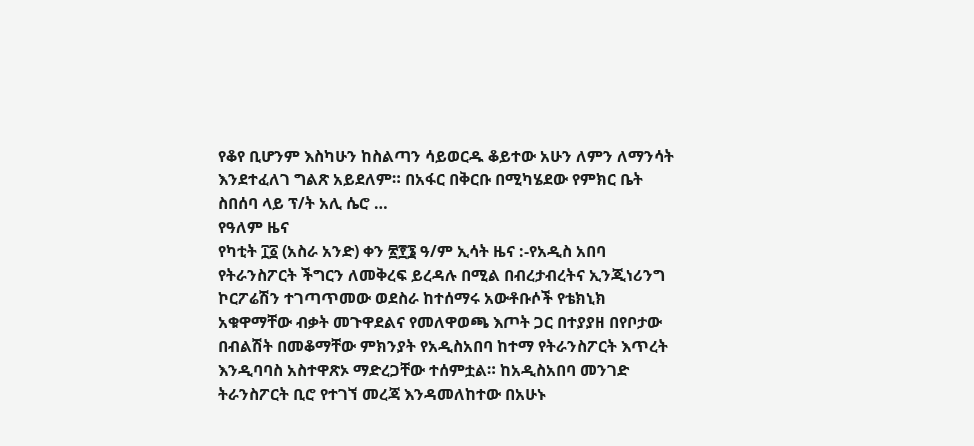የቆየ ቢሆንም እስካሁን ከስልጣን ሳይወርዱ ቆይተው አሁን ለምን ለማንሳት እንደተፈለገ ግልጽ አይደለም። በአፋር በቅርቡ በሚካሄደው የምክር ቤት ስበሰባ ላይ ፕ/ት አሊ ሴሮ …
የዓለም ዜና
የካቲት ፲፩ (አስራ አንድ) ቀን ፳፻፮ ዓ/ም ኢሳት ዜና :-የአዲስ አበባ የትራንስፖርት ችግርን ለመቅረፍ ይረዳሉ በሚል በብረታብረትና ኢንጂነሪንግ ኮርፖሬሽን ተገጣጥመው ወደስራ ከተሰማሩ አውቶቡሶች የቴክኒክ አቁዋማቸው ብቃት መጉዋደልና የመለዋወጫ እጦት ጋር በተያያዘ በየቦታው በብልሽት በመቆማቸው ምክንያት የአዲስአበባ ከተማ የትራንስፖርት እጥረት እንዲባባስ አስተዋጽኦ ማድረጋቸው ተሰምቷል። ከአዲስአበባ መንገድ ትራንስፖርት ቢሮ የተገኘ መረጃ እንዳመለከተው በአሁኑ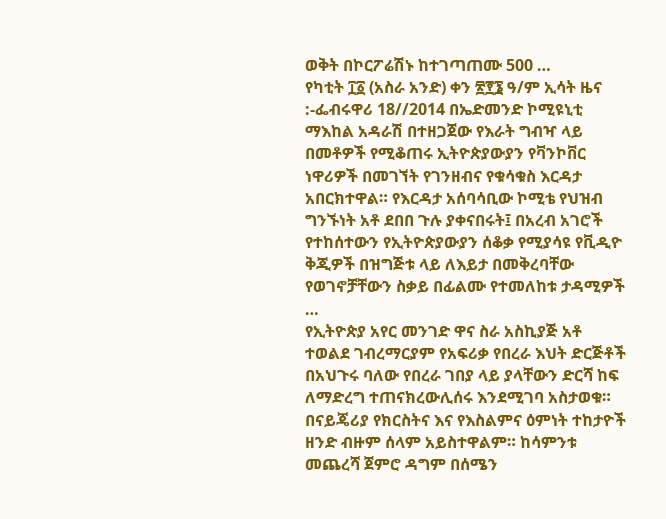ወቅት በኮርፖሬሽኑ ከተገጣጠሙ 500 …
የካቲት ፲፩ (አስራ አንድ) ቀን ፳፻፮ ዓ/ም ኢሳት ዜና :-ፌብሩዋሪ 18//2014 በኤድመንድ ኮሚዩኒቲ ማእከል አዳራሽ በተዘጋጀው የእራት ግብዣ ላይ በመቶዎች የሚቆጠሩ ኢትዮጵያውያን የቫንኮቨር ነዋሪዎች በመገኘት የገንዘብና የቁሳቁስ እርዳታ አበርክተዋል። የእርዳታ አሰባሳቢው ኮሚቴ የህዝብ ግንኙነት አቶ ደበበ ጉሉ ያቀናበሩት፤ በአረብ አገሮች የተከሰተውን የኢትዮጵያውያን ሰቆቃ የሚያሳዩ የቪዲዮ ቅጂዎች በዝግጅቱ ላይ ለእይታ በመቅረባቸው የወገኖቻቸውን ስቃይ በፊልሙ የተመለከቱ ታዳሚዎች …
የኢትዮጵያ አየር መንገድ ዋና ስራ አስኪያጅ አቶ ተወልደ ገብረማርያም የአፍሪቃ የበረራ እህት ድርጅቶች በአህጉሩ ባለው የበረራ ገበያ ላይ ያላቸውን ድርሻ ከፍ ለማድረግ ተጠናክረውሊሰሩ እንደሚገባ አስታወቁ።
በናይጄሪያ የክርስትና እና የእስልምና ዕምነት ተከታዮች ዘንድ ብዙም ሰላም አይስተዋልም። ከሳምንቱ መጨረሻ ጀምሮ ዳግም በሰሜን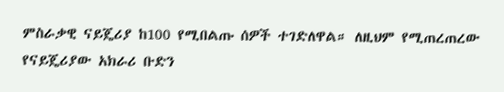ምስራቃዊ ናይጄሪያ ከ100 የሚበልጡ ሰዎች ተገድለዋል። ለዚህም የሚጠረጠረው የናይጄሪያው አክራሪ ቡድን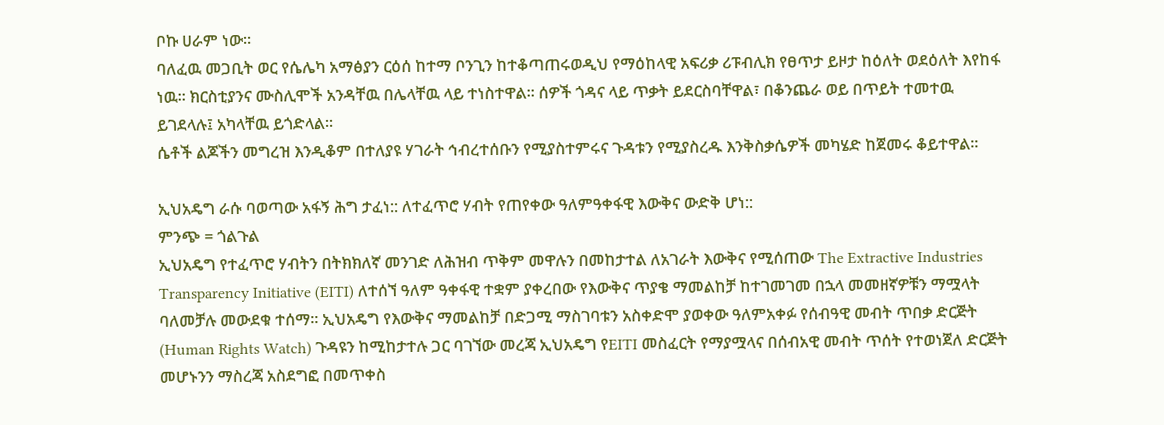ቦኩ ሀራም ነው።
ባለፈዉ መጋቢት ወር የሴሌካ አማፅያን ርዕሰ ከተማ ቦንጊን ከተቆጣጠሩወዲህ የማዕከላዊ አፍሪቃ ሪፑብሊክ የፀጥታ ይዞታ ከዕለት ወደዕለት እየከፋ ነዉ። ክርስቲያንና ሙስሊሞች አንዳቸዉ በሌላቸዉ ላይ ተነስተዋል። ሰዎች ጎዳና ላይ ጥቃት ይደርስባቸዋል፣ በቆንጨራ ወይ በጥይት ተመተዉ ይገደላሉ፤ አካላቸዉ ይጎድላል።
ሴቶች ልጆችን መግረዝ እንዲቆም በተለያዩ ሃገራት ኅብረተሰቡን የሚያስተምሩና ጉዳቱን የሚያስረዱ እንቅስቃሴዎች መካሄድ ከጀመሩ ቆይተዋል።

ኢህአዴግ ራሱ ባወጣው አፋኝ ሕግ ታፈነ:: ለተፈጥሮ ሃብት የጠየቀው ዓለምዓቀፋዊ እውቅና ውድቅ ሆነ::
ምንጭ = ጎልጉል
ኢህአዴግ የተፈጥሮ ሃብትን በትክክለኛ መንገድ ለሕዝብ ጥቅም መዋሉን በመከታተል ለአገራት እውቅና የሚሰጠው The Extractive Industries Transparency Initiative (EITI) ለተሰኘ ዓለም ዓቀፋዊ ተቋም ያቀረበው የእውቅና ጥያቄ ማመልከቻ ከተገመገመ በኋላ መመዘኛዎቹን ማሟላት ባለመቻሉ መውደቁ ተሰማ። ኢህአዴግ የእውቅና ማመልከቻ በድጋሚ ማስገባቱን አስቀድሞ ያወቀው ዓለምአቀፉ የሰብዓዊ መብት ጥበቃ ድርጅት (Human Rights Watch) ጉዳዩን ከሚከታተሉ ጋር ባገኘው መረጃ ኢህአዴግ የEITI መስፈርት የማያሟላና በሰብአዊ መብት ጥሰት የተወነጀለ ድርጅት መሆኑንን ማስረጃ አስደግፎ በመጥቀስ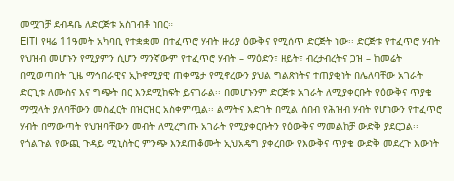መሟገቻ ደብዳቤ ለድርጅቱ አስገብቶ ነበር።
EITI የዛሬ 11ዓመት አካባቢ የተቋቋመ በተፈጥሮ ሃብት ዙሪያ ዕውቅና የሚሰጥ ድርጅት ነው፡፡ ድርጅቱ የተፈጥሮ ሃብት የህዝብ መሆኑን የሚያምን ሲሆን ማንኛውም የተፈጥሮ ሃብት – ማዕድን፣ ዘይት፣ ብረታብረትና ጋዝ – ከመሬት በሚወጣበት ጊዜ ማኅበራዊና ኢኮኖሚያዊ ጠቀሜታ የሚኖረውን ያህል ግልጽነትና ተጠያቂነት በሌለባቸው አገራት ድርጊቱ ለሙስና እና ግጭት በር እንደሚከፍት ይናገራል፡፡ በመሆኑንም ድርጅቱ አገራት ለሚያቀርቡት የዕውቅና ጥያቄ ማሟላት ያለባቸውን መስፈርት በዝርዝር አስቀምጧል፡፡ ልማትና እድገት በሚል ሰበብ የሕዝብ ሃብት የሆነውን የተፈጥሮ ሃብት በማውጣት የህዝባቸውን መብት ለሚረግጡ አገራት የሚያቀርቡትን የዕውቅና ማመልከቻ ውድቅ ያደርጋል፡፡
የጎልጉል የውጪ ጉዳይ ሚኒስትር ምንጭ እንደጠቆሙት ኢህአዴግ ያቀረበው የእውቅና ጥያቄ ውድቅ መደረጉ እውነት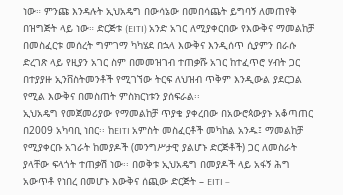ነው። ምንጩ እንዳሉት ኢህአዴግ በውሳኔው በመበሳጨት ይግባኝ ለመጠየቅ በዝግጅት ላይ ነው። ድርጅቱ (EITI) አንድ አገር ለሚያቀርበው የእውቅና ማመልከቻ በመስፈርቱ መሰረት ግምገማ ካካሄደ በኋላ እውቅና እንዲሰጥ ሲያምን በራሱ ድረገጽ ላይ የዚያን አገር ስም በመመዝገብ ተጠቃሹ አገር ከተፈጥሮ ሃብት ጋር በተያያዙ ኢንቨስትመንቶች የሚገኘው ትርፍ ለህዝብ ጥቅም እንዲውል ያደርጋል የሚል እውቅና በመስጠት ምስክርነቱን ያሰፍራል፡፡
ኢህአዴግ የመጀመሪያው የማመልከቻ ጥያቄ ያቀረበው በአውሮጳውያኑ አቆጣጠር በ2009 አካባቢ ነበር፡፡ ከEITI አምስት መስፈርቶች መካከል አንዱ፤ ማመልከቻ የሚያቀርቡ አገራት ከመያዶች (መንግሥታዊ ያልሆኑ ድርጅቶች) ጋር ለመስራት ያላቸው ፍላጎት ተጠቃሽ ነው፡፡ በወቅቱ ኢህአዴግ በመያዶች ላይ አፋኝ ሕግ አውጥቶ የነበረ በመሆኑ እውቅና ሰጪው ድርጅት – EITI –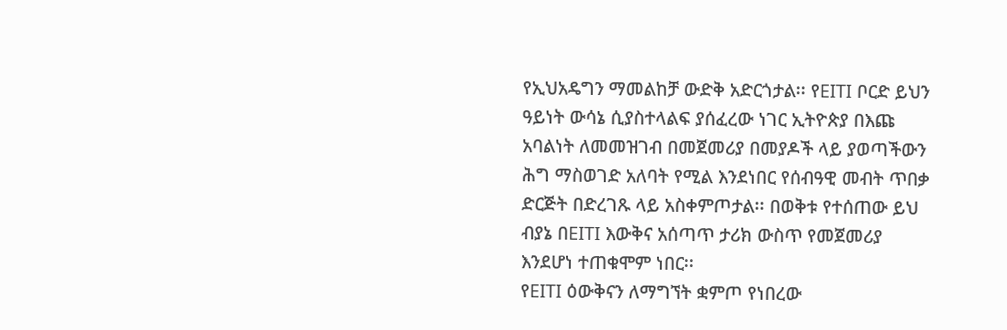የኢህአዴግን ማመልከቻ ውድቅ አድርጎታል፡፡ የEITI ቦርድ ይህን ዓይነት ውሳኔ ሲያስተላልፍ ያሰፈረው ነገር ኢትዮጵያ በእጩ አባልነት ለመመዝገብ በመጀመሪያ በመያዶች ላይ ያወጣችውን ሕግ ማስወገድ አለባት የሚል እንደነበር የሰብዓዊ መብት ጥበቃ ድርጅት በድረገጹ ላይ አስቀምጦታል፡፡ በወቅቱ የተሰጠው ይህ ብያኔ በEITI እውቅና አሰጣጥ ታሪክ ውስጥ የመጀመሪያ እንደሆነ ተጠቁሞም ነበር፡፡
የEITI ዕውቅናን ለማግኘት ቋምጦ የነበረው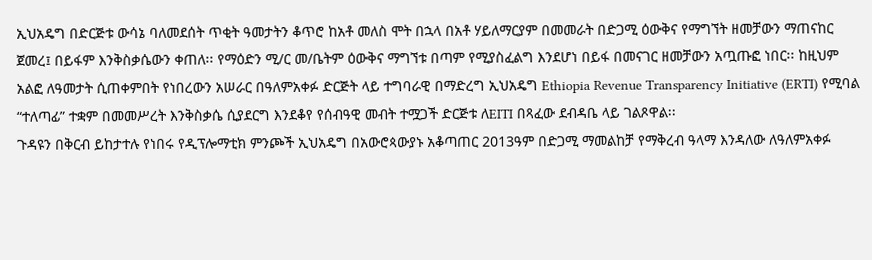ኢህአዴግ በድርጅቱ ውሳኔ ባለመደሰት ጥቂት ዓመታትን ቆጥሮ ከአቶ መለስ ሞት በኋላ በአቶ ሃይለማርያም በመመራት በድጋሚ ዕውቅና የማግኘት ዘመቻውን ማጠናከር ጀመረ፤ በይፋም እንቅስቃሴውን ቀጠለ፡፡ የማዕድን ሚ/ር መ/ቤትም ዕውቅና ማግኘቱ በጣም የሚያስፈልግ እንደሆነ በይፋ በመናገር ዘመቻውን አጧጡፎ ነበር፡፡ ከዚህም አልፎ ለዓመታት ሲጠቀምበት የነበረውን አሠራር በዓለምአቀፉ ድርጅት ላይ ተግባራዊ በማድረግ ኢህአዴግ Ethiopia Revenue Transparency Initiative (ERTI) የሚባል “ተለጣፊ” ተቋም በመመሥረት እንቅስቃሴ ሲያደርግ እንደቆየ የሰብዓዊ መብት ተሟጋች ድርጅቱ ለEITI በጻፈው ደብዳቤ ላይ ገልጾዋል፡፡
ጉዳዩን በቅርብ ይከታተሉ የነበሩ የዲፕሎማቲክ ምንጮች ኢህአዴግ በአውሮጳውያኑ አቆጣጠር 2013ዓም በድጋሚ ማመልከቻ የማቅረብ ዓላማ እንዳለው ለዓለምአቀፉ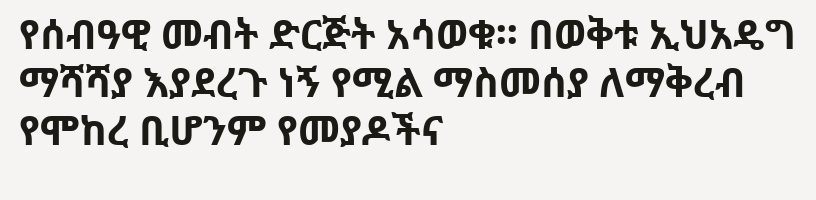የሰብዓዊ መብት ድርጅት አሳወቁ፡፡ በወቅቱ ኢህአዴግ ማሻሻያ እያደረጉ ነኝ የሚል ማስመሰያ ለማቅረብ የሞከረ ቢሆንም የመያዶችና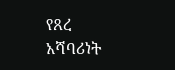የጸረ አሻባሪነት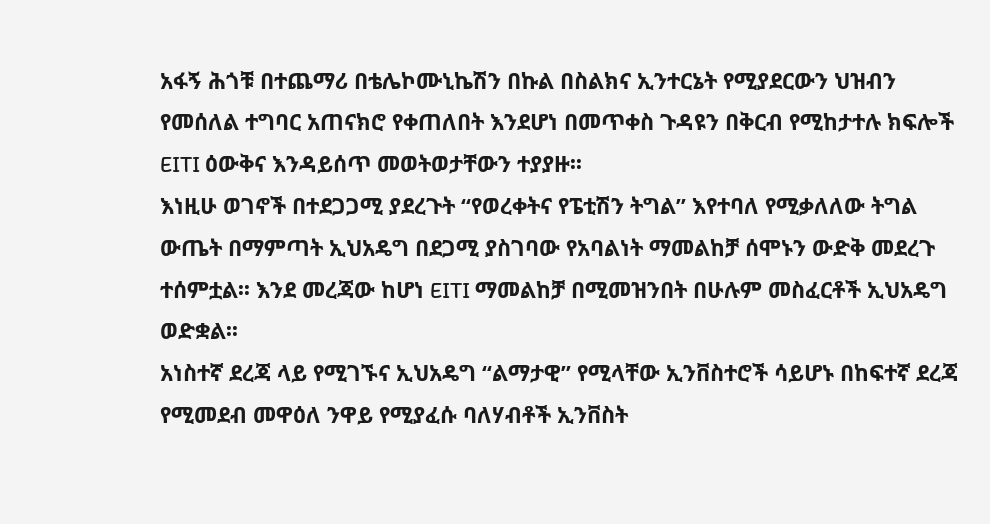አፋኝ ሕጎቹ በተጨማሪ በቴሌኮሙኒኬሽን በኩል በስልክና ኢንተርኔት የሚያደርውን ህዝብን የመሰለል ተግባር አጠናክሮ የቀጠለበት እንደሆነ በመጥቀስ ጉዳዩን በቅርብ የሚከታተሉ ክፍሎች EITI ዕውቅና እንዳይሰጥ መወትወታቸውን ተያያዙ፡፡
እነዚሁ ወገኖች በተደጋጋሚ ያደረጉት “የወረቀትና የፔቲሽን ትግል” እየተባለ የሚቃለለው ትግል ውጤት በማምጣት ኢህአዴግ በደጋሚ ያስገባው የአባልነት ማመልከቻ ሰሞኑን ውድቅ መደረጉ ተሰምቷል፡፡ እንደ መረጃው ከሆነ EITI ማመልከቻ በሚመዝንበት በሁሉም መስፈርቶች ኢህአዴግ ወድቋል፡፡
አነስተኛ ደረጃ ላይ የሚገኙና ኢህአዴግ “ልማታዊ” የሚላቸው ኢንቨስተሮች ሳይሆኑ በከፍተኛ ደረጃ የሚመደብ መዋዕለ ንዋይ የሚያፈሱ ባለሃብቶች ኢንቨስት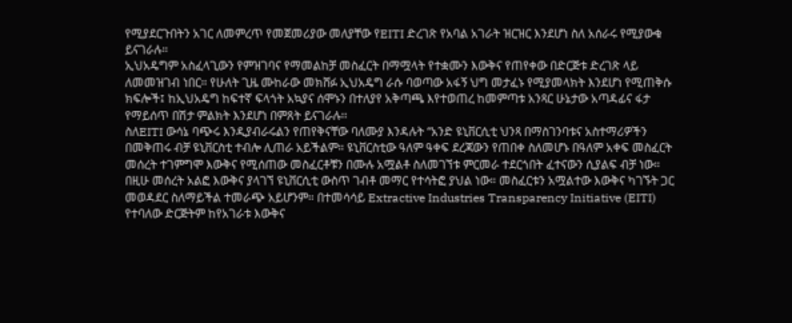የሚያደርጉበትን አገር ለመምረጥ የመጀመሪያው መለያቸው የEITI ድረገጽ የአባል አገራት ዝርዝር እንደሆነ ስለ አሰራሩ የሚያውቁ ይናገራሉ።
ኢህአዴግም አስፈላጊውን የምዝገባና የማመልከቻ መስፈርት በማሟላት የተቋሙን እውቅና የጠየቀው በድርጅቱ ድረገጽ ላይ ለመመዝገብ ነበር። የሁለት ጊዜ ሙከራው መክሸፉ ኢህአዴግ ራሱ ባወጣው አፋኝ ህግ መታፈኑ የሚያመላክት እንደሆነ የሚጠቅሱ ክፍሎች፤ ከኢህአዴግ ከፍተኛ ፍላጎት አኳያና ሰሞኑን በተለያየ አቅጣጫ እየተወጠረ ከመምጣቱ አንጻር ሁኔታው አጣዳፊና ፋታ የማይሰጥ በሽታ ምልክት እንደሆነ በምጸት ይናገራሉ፡፡
ስለEITI ውሳኔ ባጭሩ እንዲያብራሩልን የጠየቅናቸው ባለሙያ እንዳሉት “አንድ ዩኒቨርሲቲ ህንጻ በማስገንባቱና አስተማሪዎችን በመቅጠሩ ብቻ ዩኒቨርስቲ ተብሎ ሊጠራ አይችልም። ዩኒቨርስቲው ዓለም ዓቀፍ ደረጃውን የጠበቀ ስለመሆኑ በዓለም አቀፍ መስፈርት መሰረት ተገምግሞ እውቅና የሚሰጠው መስፈርቶቹን በሙሉ አሟልቶ ስለመገኘቱ ምርመራ ተደርጎበት ፈተናውን ሲያልፍ ብቻ ነው። በዚሁ መሰረት አልፎ እውቅና ያላገኘ ዩኒቨርሲቲ ውስጥ ገብቶ መማር የተሳትፎ ያህል ነው። መስፈርቱን አሟልተው እውቅና ካገኙት ጋር መወዳደር ስለማይችል ተመራጭ አይሆንም። በተመሳሳይ Extractive Industries Transparency Initiative (EITI) የተባለው ድርጅትም ከየአገራቱ እውቅና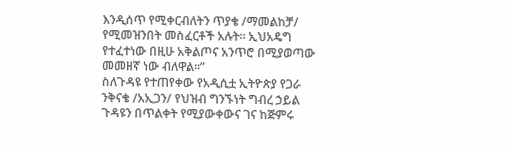እንዲሰጥ የሚቀርብለትን ጥያቄ /ማመልከቻ/ የሚመዝንበት መስፈርቶች አሉት። ኢህአዴግ የተፈተነው በዚሁ አቅልጦና አንጥሮ በሚያወጣው መመዘኛ ነው ብለዋል፡፡”
ስለጉዳዩ የተጠየቀው የአዲሲቷ ኢትዮጵያ የጋራ ንቅናቄ /አኢጋን/ የህዝብ ግንኙነት ግብረ ኃይል ጉዳዩን በጥልቀት የሚያውቀውና ገና ከጅምሩ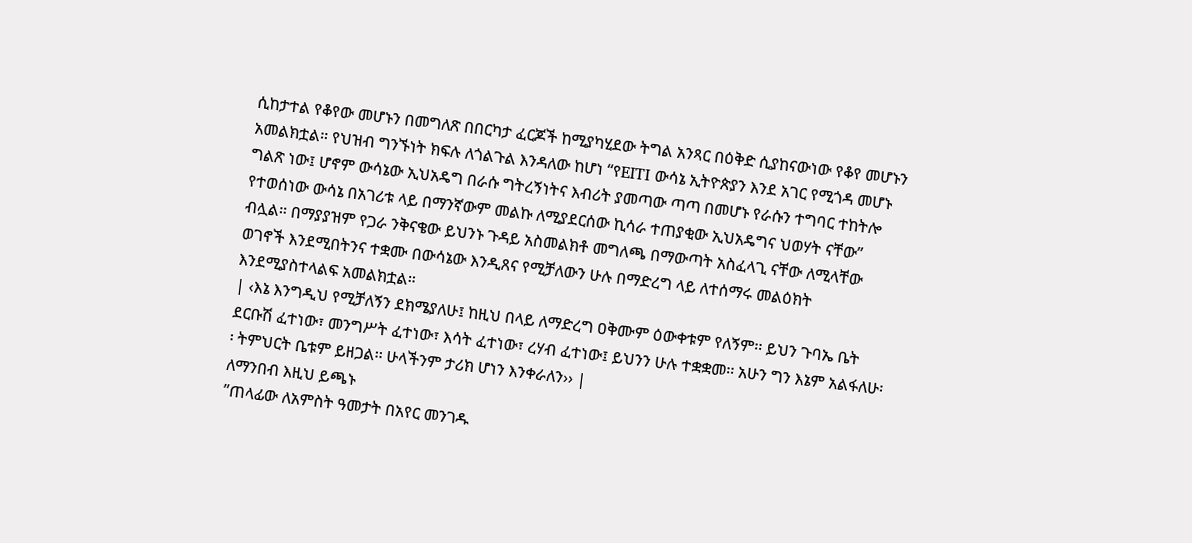ሲከታተል የቆየው መሆኑን በመግለጽ በበርካታ ፈርጆች ከሚያካሂደው ትግል አንጻር በዕቅድ ሲያከናውነው የቆየ መሆኑን አመልክቷል። የህዝብ ግንኙነት ክፍሉ ለጎልጉል እንዳለው ከሆነ “የEITI ውሳኔ ኢትዮጵያን እንደ አገር የሚጎዳ መሆኑ ግልጽ ነው፤ ሆኖም ውሳኔው ኢህአዴግ በራሱ ግትረኝነትና እብሪት ያመጣው ጣጣ በመሆኑ የራሱን ተግባር ተከትሎ የተወሰነው ውሳኔ በአገሪቱ ላይ በማንኛውም መልኩ ለሚያደርሰው ኪሳራ ተጠያቂው ኢህአዴግና ህወሃት ናቸው” ብሏል። በማያያዝም የጋራ ንቅናቄው ይህንኑ ጉዳይ አስመልክቶ መግለጫ በማውጣት አስፈላጊ ናቸው ለሚላቸው ወገኖች እንደሚበትንና ተቋሙ በውሳኔው እንዲጸና የሚቻለውን ሁሉ በማድረግ ላይ ለተሰማሩ መልዕክት እንደሚያስተላልፍ አመልክቷል።
| ‹እኔ እንግዲህ የሚቻለኝን ደክሜያለሁ፤ ከዚህ በላይ ለማድረግ ዐቅሙም ዕውቀቱም የለኝም፡፡ ይህን ጉባኤ ቤት ደርቡሽ ፈተነው፣ መንግሥት ፈተነው፣ እሳት ፈተነው፣ ረሃብ ፈተነው፤ ይህንን ሁሉ ተቋቋመ፡፡ አሁን ግን እኔም አልፋለሁ፡፡ ትምህርት ቤቱም ይዘጋል፡፡ ሁላችንም ታሪክ ሆነን እንቀራለን›› |
ለማንበብ እዚህ ይጫኑ
”ጠላፊው ለአምስት ዓመታት በአየር መንገዱ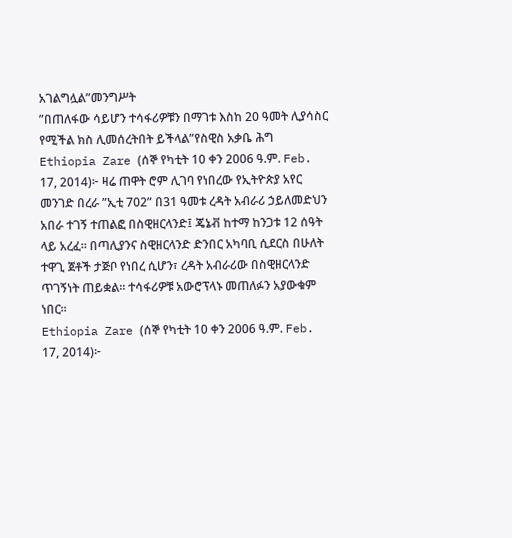አገልግሏል”መንግሥት
”በጠለፋው ሳይሆን ተሳፋሪዎቹን በማገቱ እስከ 20 ዓመት ሊያሳስር የሚችል ክስ ሊመሰረትበት ይችላል”የስዊስ አቃቤ ሕግ
Ethiopia Zare (ሰኞ የካቲት 10 ቀን 2006 ዓ.ም. Feb. 17, 2014)፦ ዛሬ ጠዋት ሮም ሊገባ የነበረው የኢትዮጵያ አየር መንገድ በረራ ”ኢቲ 702” በ31 ዓመቱ ረዳት አብራሪ ኃይለመድህን አበራ ተገኝ ተጠልፎ በስዊዘርላንድ፤ ጄኔቭ ከተማ ከንጋቱ 12 ሰዓት ላይ አረፈ። በጣሊያንና ስዊዘርላንድ ድንበር አካባቢ ሲደርስ በሁለት ተዋጊ ጀቶች ታጅቦ የነበረ ሲሆን፣ ረዳት አብራሪው በስዊዘርላንድ ጥገኝነት ጠይቋል። ተሳፋሪዎቹ አውሮፕላኑ መጠለፉን አያውቁም ነበር።
Ethiopia Zare (ሰኞ የካቲት 10 ቀን 2006 ዓ.ም. Feb. 17, 2014)፦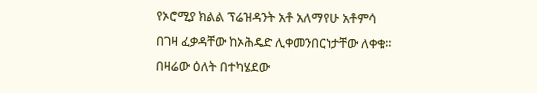የኦሮሚያ ክልል ፕሬዝዳንት አቶ አለማየሁ አቶምሳ በገዛ ፈቃዳቸው ከኦሕዴድ ሊቀመንበርነታቸው ለቀቁ። በዛሬው ዕለት በተካሄደው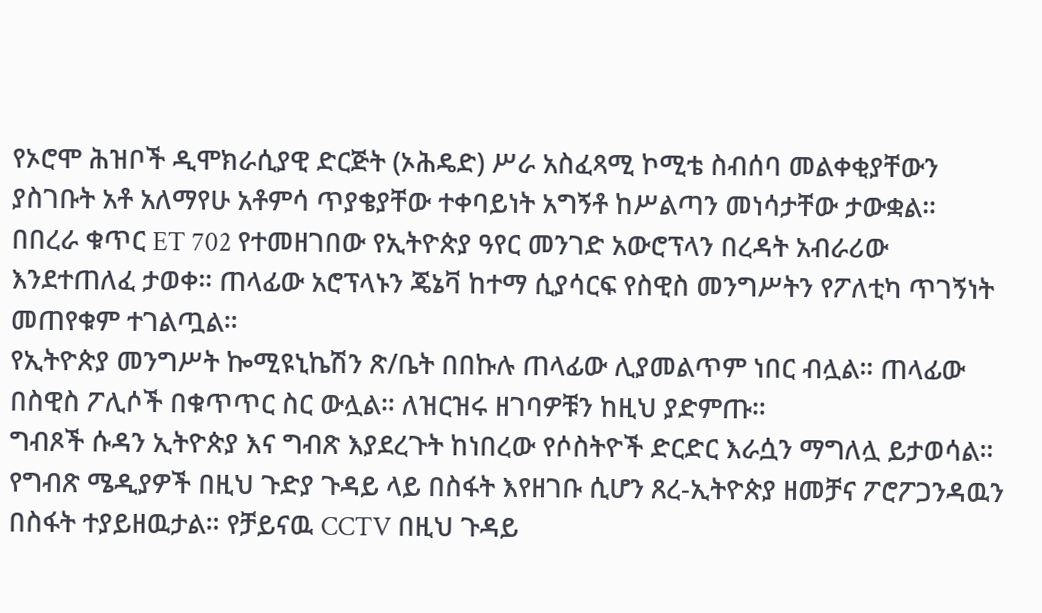የኦሮሞ ሕዝቦች ዲሞክራሲያዊ ድርጅት (ኦሕዴድ) ሥራ አስፈጻሚ ኮሚቴ ስብሰባ መልቀቂያቸውን ያስገቡት አቶ አለማየሁ አቶምሳ ጥያቄያቸው ተቀባይነት አግኝቶ ከሥልጣን መነሳታቸው ታውቋል።
በበረራ ቁጥር ET 702 የተመዘገበው የኢትዮጵያ ዓየር መንገድ አውሮፕላን በረዳት አብራሪው እንደተጠለፈ ታወቀ። ጠላፊው አሮፕላኑን ጄኔቫ ከተማ ሲያሳርፍ የስዊስ መንግሥትን የፖለቲካ ጥገኝነት መጠየቁም ተገልጧል።
የኢትዮጵያ መንግሥት ኰሚዩኒኬሽን ጽ/ቤት በበኩሉ ጠላፊው ሊያመልጥም ነበር ብሏል። ጠላፊው በስዊስ ፖሊሶች በቁጥጥር ስር ውሏል። ለዝርዝሩ ዘገባዎቹን ከዚህ ያድምጡ።
ግብጾች ሱዳን ኢትዮጵያ እና ግብጽ እያደረጉት ከነበረው የሶስትዮች ድርድር እራሷን ማግለሏ ይታወሳል። የግብጽ ሜዲያዎች በዚህ ጉድያ ጉዳይ ላይ በስፋት እየዘገቡ ሲሆን ጸረ-ኢትዮጵያ ዘመቻና ፖሮፖጋንዳዉን በስፋት ተያይዘዉታል። የቻይናዉ CCTV በዚህ ጉዳይ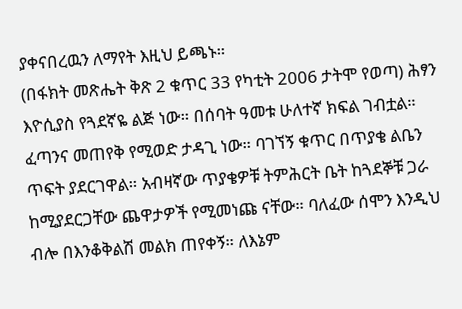ያቀናበረዉን ለማየት እዚህ ይጫኑ።
(በፋክት መጽሔት ቅጽ 2 ቁጥር 33 የካቲት 2006 ታትሞ የወጣ) ሕፃን እዮሲያስ የጓደኛዬ ልጅ ነው። በሰባት ዓመቱ ሁለተኛ ክፍል ገብቷል። ፈጣንና መጠየቅ የሚወድ ታዳጊ ነው። ባገኘኝ ቁጥር በጥያቄ ልቤን ጥፍት ያደርገዋል። አብዛኛው ጥያቄዎቹ ትምሕርት ቤት ከጓደኞቹ ጋራ ከሚያደርጋቸው ጨዋታዎች የሚመነጩ ናቸው። ባለፈው ሰሞን እንዲህ ብሎ በእንቆቅልሽ መልክ ጠየቀኝ። ለእኔም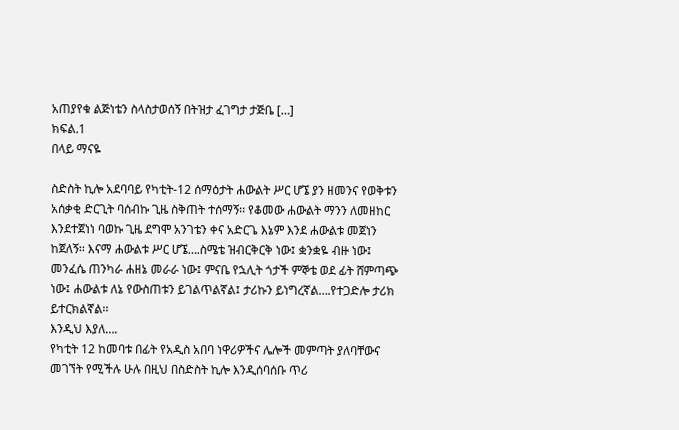አጠያየቁ ልጅነቴን ስላስታወሰኝ በትዝታ ፈገግታ ታጅቤ […]
ክፍል.1
በላይ ማናዬ

ስድስት ኪሎ አደባባይ የካቲት-12 ሰማዕታት ሐውልት ሥር ሆኜ ያን ዘመንና የወቅቱን አሰቃቂ ድርጊት ባሰብኩ ጊዜ ስቅጠት ተሰማኝ፡፡ የቆመው ሐውልት ማንን ለመዘከር እንደተጀነነ ባወኩ ጊዜ ደግሞ አንገቴን ቀና አድርጌ እኔም እንደ ሐውልቱ መጀነን ከጀለኝ፡፡ እናማ ሐውልቱ ሥር ሆኜ….ስሜቴ ዝብርቅርቅ ነው፤ ቋንቋዬ ብዙ ነው፤ መንፈሴ ጠንካራ ሐዘኔ መራራ ነው፤ ምናቤ የኋሊት ጎታች ምኞቴ ወደ ፊት ሸምጣጭ ነው፤ ሐውልቱ ለኔ የውስጠቱን ይገልጥልኛል፤ ታሪኩን ይነግረኛል….የተጋድሎ ታሪክ ይተርክልኛል፡፡
እንዲህ እያለ….
የካቲት 12 ከመባቱ በፊት የአዲስ አበባ ነዋሪዎችና ሌሎች መምጣት ያለባቸውና መገኘት የሚችሉ ሁሉ በዚህ በስድስት ኪሎ እንዲሰባሰቡ ጥሪ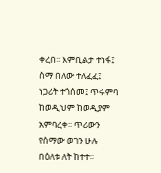ቀረበ፡፡ እምቢልታ ተነፋ፤ ስማ በለው ተለፈፈ፤ ነጋሪት ተጎሰመ፤ ጥሩምባ ከወዲህም ከወዲያም አምባረቀ፡፡ ጥሪውን የሰማው ወገን ሁሉ በዕለቱ ለት ከተተ፡፡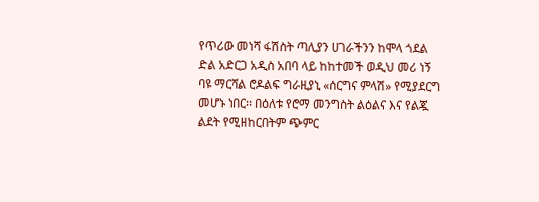የጥሪው መነሻ ፋሽስት ጣሊያን ሀገራችንን ከሞላ ጎደል ድል አድርጋ አዲስ አበባ ላይ ከከተመች ወዲህ መሪ ነኝ ባዩ ማርሻል ሮዶልፍ ግራዚያኒ «ሰርግና ምላሽ» የሚያደርግ መሆኑ ነበር፡፡ በዕለቱ የሮማ መንግስት ልዕልና እና የልጇ ልደት የሚዘከርበትም ጭምር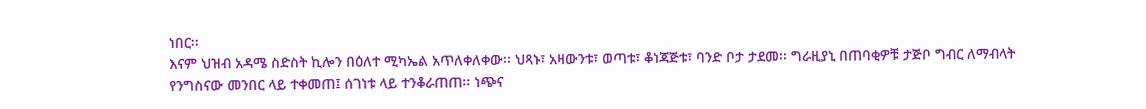ነበር፡፡
እናም ህዝብ አዳሜ ስድስት ኪሎን በዕለተ ሚካኤል አጥለቀለቀው፡፡ ህጻኑ፣ አዛውንቱ፣ ወጣቱ፣ ቆነጃጅቱ፣ ባንድ ቦታ ታደመ፡፡ ግራዚያኒ በጠባቂዎቹ ታጅቦ ግብር ለማብላት የንግስናው መንበር ላይ ተቀመጠ፤ ሰገነቱ ላይ ተንቆራጠጠ፡፡ ነጭና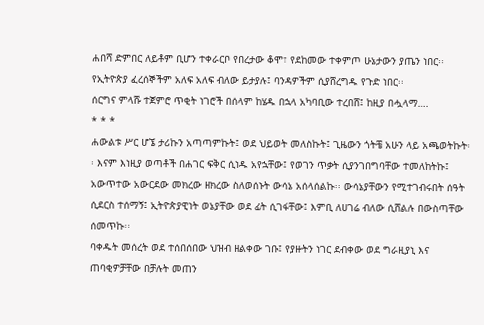ሐበሻ ድምበር ለይቶም ቢሆን ተቀራርቦ የበረታው ቆሞ፣ የደከመው ተቀምጦ ሁኔታውን ያጤን ነበር፡፡ የኢትዮጵያ ፈረሰኞችም አለፍ አለፍ ብለው ይታያሉ፤ ባንዳዎችም ሲያሸረግዱ የጉድ ነበር፡፡
ሰርግና ምላሹ ተጀምሮ ጥቂት ነገሮች በሰላም ከሄዱ በኋላ አካባቢው ተረበሸ፤ ከዚያ በሗላማ….
* * *
ሐውልቱ ሥር ሆኜ ታሪኩን አጣጣምኩት፤ ወደ ህይወት መለስኩት፤ ጊዜውን ጎትቼ አሁን ላይ አጫወትኩት፡፡ እናም እነዚያ ወጣቶች በሐገር ፍቅር ሲነዱ አየኋቸው፤ የወገን ጥቃት ሲያንገበግባቸው ተመለከትኩ፤ አውጥተው አውርደው መክረው ዘክረው ስለወሰኑት ውሳኔ አሰላሰልኩ፡፡ ውሳኔያቸውን የሚተገብሩበት ሰዓት ሲደርስ ተሰማኝ፤ ኢትዮጵያዊነት ወኔያቸው ወደ ፊት ሲገፋቸው፤ እምቢ ለሀገሬ ብለው ሲሸልሉ በውስጣቸው ሰመጥኩ፡፡
ባቀዱት መሰረት ወደ ተሰበሰበው ህዝብ ዘልቀው ገቡ፤ የያዙትን ነገር ደብቀው ወደ ግራዚያኒ እና ጠባቂዎቻቸው በቻሉት መጠን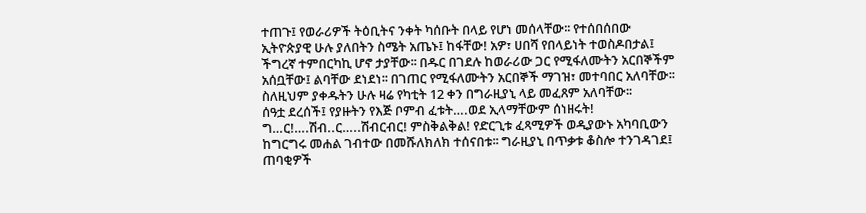ተጠጉ፤ የወራሪዎች ትዕቢትና ንቀት ካሰቡት በላይ የሆነ መሰላቸው፡፡ የተሰበሰበው ኢትዮጵያዊ ሁሉ ያለበትን ስሜት አጤኑ፤ ከፋቸው! አዎ፣ ሀበሻ የበላይነት ተወስዶበታል፤ ችግረኛ ተምበርካኪ ሆኖ ታያቸው፡፡ በዱር በገደሉ ከወራሪው ጋር የሚፋለሙትን አርበኞችም አሰቧቸው፤ ልባቸው ደነደነ፡፡ በገጠር የሚፋለሙትን አርበኞች ማገዝ፣ መተባበር አለባቸው፡፡ ስለዚህም ያቀዱትን ሁሉ ዛሬ የካቲት 12 ቀን በግራዚያኒ ላይ መፈጸም አለባቸው፡፡
ሰዓቷ ደረሰች፤ የያዙትን የእጅ ቦምብ ፈቱት….ወደ ኢላማቸውም ሰነዘሩት! ግ…ር!….ሽብ..ር…..ሽብርብር! ምስቅልቅል! የድርጊቱ ፈጻሚዎች ወዲያውኑ አካባቢውን ከግርግሩ መሐል ገብተው በመሹለክለክ ተሰናበቱ፡፡ ግራዚያኒ በጥቃቱ ቆስሎ ተንገዳገደ፤ ጠባቂዎች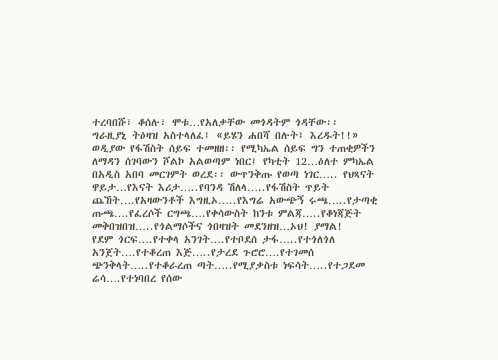ተረባበሹ፣ ቆሰሉ፣ ሞቱ…የአለቃቸው መጎዳትም ጎዳቸው፡፡
ግራዚያኒ ትዕዛዝ አስተላለፈ፤ «ይሄን ሐበሻ በሉት፤ እረዱት!!»
ወዲያው የፋሽስት ሰይፍ ተመዘዘ፡፡ የሚካኤል ሰይፍ ግን ተጠቂዎችን ለማዳን ሰገባውን ሾልኮ አልወጣም ነበር፤ የካቲት 12…ዕለተ ምካኤል በአዲስ አበባ መርገምት ወረደ፡፡ ውጥንቅጡ የወጣ ነገር….. የህጻናት ዋይታ…የእናት እሪታ…..የባንዳ ሽለላ…..የፋሽስት ጥይት ጨኸት….የአዛውንቶች እግዚኦ…..የእግሬ አውጭኝ ሩጫ…..የታጣቂ ጡጫ….የፈረሶች ርግጫ….የቀሳውስት ከንቱ ምልጃ…..የቆነጃጅት መቅበዝበዝ…..የጎልማሶችና ጎበዛዝት መደንዘዝ…ኦህ! ያማል!
የደም ጎርፍ….የተቀላ አንገት….የተቦደሰ ታፋ…..የተጎለጎለ አንጀት….የተቆረጠ እጅ…..የታረደ ጉሮሮ….የተገመሰ ጭንቅላት…..የተቆራረጠ ጣት…..የሚያቃስቱ ነፍሳት…..የተጋደመ ሬሳ….የተነባበረ የሰው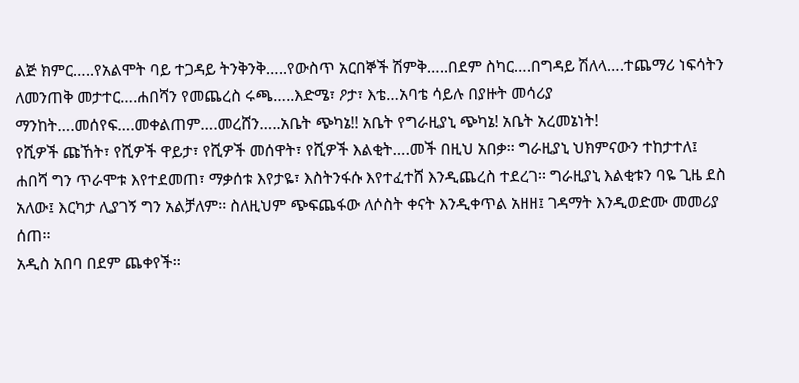ልጅ ክምር…..የአልሞት ባይ ተጋዳይ ትንቅንቅ…..የውስጥ አርበኞች ሽምቅ…..በደም ስካር….በግዳይ ሽለላ….ተጨማሪ ነፍሳትን ለመንጠቅ መታተር….ሐበሻን የመጨረስ ሩጫ…..እድሜ፣ ዖታ፣ እቴ…አባቴ ሳይሉ በያዙት መሳሪያ ማንከት….መሰየፍ….መቀልጠም….መረሸን…..አቤት ጭካኔ!! አቤት የግራዚያኒ ጭካኔ! አቤት አረመኔነት!
የሺዎች ጩኸት፣ የሺዎች ዋይታ፣ የሺዎች መሰዋት፣ የሺዎች እልቂት….መች በዚህ አበቃ፡፡ ግራዚያኒ ህክምናውን ተከታተለ፤ ሐበሻ ግን ጥራሞቱ እየተደመጠ፣ ማቃሰቱ እየታዬ፣ እስትንፋሱ እየተፈተሸ እንዲጨረስ ተደረገ፡፡ ግራዚያኒ እልቂቱን ባዬ ጊዜ ደስ አለው፤ እርካታ ሊያገኝ ግን አልቻለም፡፡ ስለዚህም ጭፍጨፋው ለሶስት ቀናት እንዲቀጥል አዘዘ፤ ገዳማት እንዲወድሙ መመሪያ ሰጠ፡፡
አዲስ አበባ በደም ጨቀየች፡፡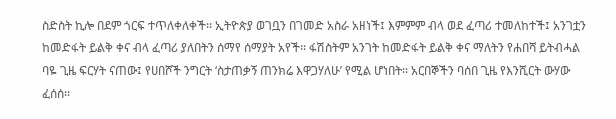ስድስት ኪሎ በደም ጎርፍ ተጥለቀለቀች፡፡ ኢትዮጵያ ወገቧን በገመድ አስራ አዘነች፤ እምምም ብላ ወደ ፈጣሪ ተመለከተች፤ አንገቷን ከመድፋት ይልቅ ቀና ብላ ፈጣሪ ያለበትን ሰማየ ሰማያት አየች፡፡ ፋሽስትም አንገት ከመድፋት ይልቅ ቀና ማለትን የሐበሻ ይትብሓል ባዬ ጊዜ ፍርሃት ናጠው፤ የሀበሾች ንግርት ‘ስታጠቃኝ ጠንክሬ እዋጋሃለሁ’ የሚል ሆነበት፡፡ አርበኞችን ባሰበ ጊዜ የእንሺርት ውሃው ፈሰሰ፡፡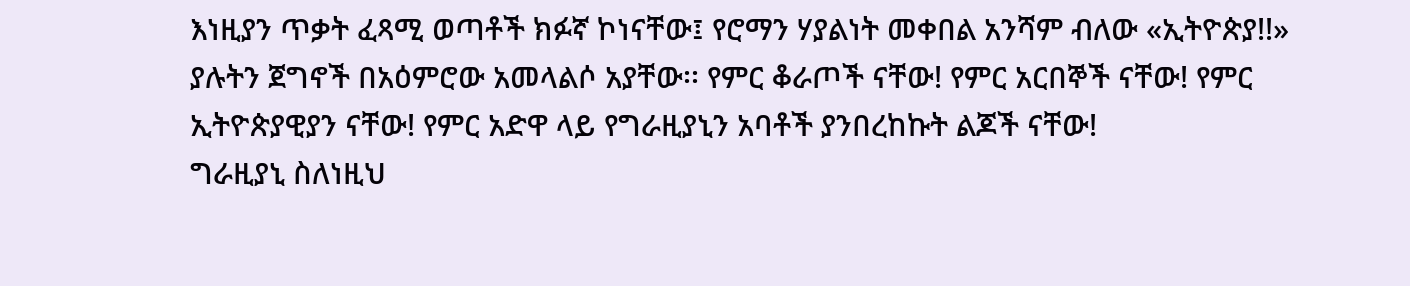እነዚያን ጥቃት ፈጻሚ ወጣቶች ክፉኛ ኮነናቸው፤ የሮማን ሃያልነት መቀበል አንሻም ብለው «ኢትዮጵያ!!» ያሉትን ጀግኖች በአዕምሮው አመላልሶ አያቸው፡፡ የምር ቆራጦች ናቸው! የምር አርበኞች ናቸው! የምር ኢትዮጵያዊያን ናቸው! የምር አድዋ ላይ የግራዚያኒን አባቶች ያንበረከኩት ልጆች ናቸው!
ግራዚያኒ ስለነዚህ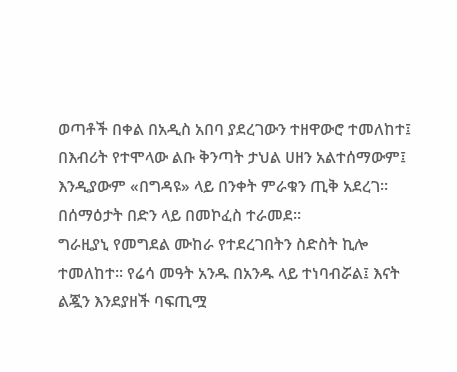ወጣቶች በቀል በአዲስ አበባ ያደረገውን ተዘዋውሮ ተመለከተ፤ በእብሪት የተሞላው ልቡ ቅንጣት ታህል ሀዘን አልተሰማውም፤ እንዲያውም «በግዳዩ» ላይ በንቀት ምራቁን ጢቅ አደረገ፡፡ በሰማዕታት በድን ላይ በመኮፈስ ተራመደ፡፡
ግራዚያኒ የመግደል ሙከራ የተደረገበትን ስድስት ኪሎ ተመለከተ፡፡ የሬሳ መዓት አንዱ በአንዱ ላይ ተነባብሯል፤ እናት ልጇን እንደያዘች ባፍጢሟ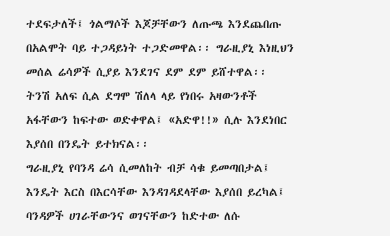ተደፍታለች፤ ጎልማሶች እጆቻቸውን ለጡጫ እንደጨበጡ በአልሞት ባይ ተጋዳይነት ተጋድመዋል፡፡ ግራዚያኒ እነዚህን መሰል ሬሳዎች ሲያይ እንደገና ደም ደም ይሸተዋል፡፡ ትንሽ አለፍ ሲል ደግሞ ሽለላ ላይ የነበሩ አዛውንቶች አፋቸውን ከፍተው ወድቀዋል፤ «አድዋ!!» ሲሉ እንደነበር እያሰበ በንዴት ይተክናል፡፡
ግራዚያኒ የባንዳ ሬሳ ሲመለከት ብቻ ሳቁ ይመጣበታል፤ እንዴት እርስ በእርሳቸው እንዳገዳደላቸው እያሰበ ይረካል፤ ባንዳዎች ሀገራቸውንና ወገናቸውን ከድተው ለሱ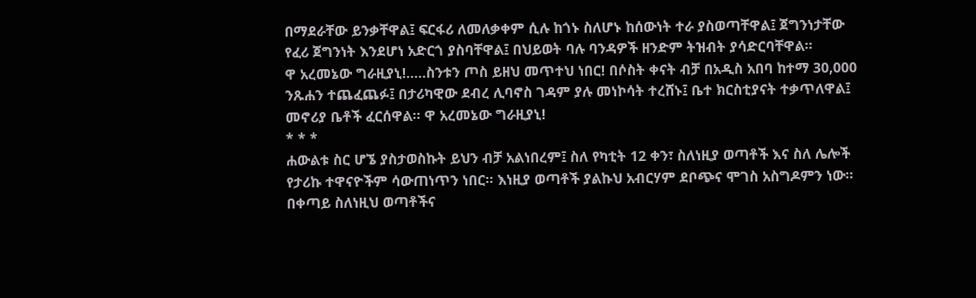በማደራቸው ይንቃቸዋል፤ ፍርፋሪ ለመለቃቀም ሲሉ ከጎኑ ስለሆኑ ከሰውነት ተራ ያስወጣቸዋል፤ ጀግንነታቸው የፈሪ ጀግንነት እንደሆነ አድርጎ ያስባቸዋል፤ በህይወት ባሉ ባንዳዎች ዘንድም ትዝብት ያሳድርባቸዋል፡፡
ዋ አረመኔው ግራዚያኒ!…..ስንቱን ጦስ ይዘህ መጥተህ ነበር! በሶስት ቀናት ብቻ በአዲስ አበባ ከተማ 30,000 ንጹሐን ተጨፈጨፉ፤ በታሪካዊው ደብረ ሊባኖስ ገዳም ያሉ መነኮሳት ተረሸኑ፤ ቤተ ክርስቲያናት ተቃጥለዋል፤ መኖሪያ ቤቶች ፈርሰዋል፡፡ ዋ አረመኔው ግራዚያኒ!
* * *
ሐውልቱ ስር ሆኜ ያስታወስኩት ይህን ብቻ አልነበረም፤ ስለ የካቲት 12 ቀን፣ ስለነዚያ ወጣቶች እና ስለ ሌሎች የታሪኩ ተዋናዮችም ሳውጠነጥን ነበር፡፡ እነዚያ ወጣቶች ያልኩህ አብርሃም ደቦጭና ሞገስ አስግዶምን ነው፡፡ በቀጣይ ስለነዚህ ወጣቶችና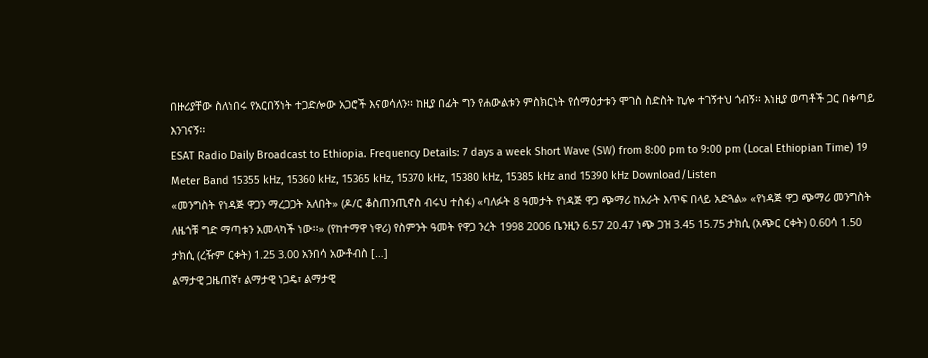በዙሪያቸው ስለነበሩ የአርበኝነት ተጋድሎው አጋሮች እናወሳለን፡፡ ከዚያ በፊት ግን የሐውልቱን ምስክርነት የሰማዕታቱን ሞገስ ስድስት ኪሎ ተገኝተህ ጎብኝ፡፡ እነዚያ ወጣቶች ጋር በቀጣይ እንገናኝ፡፡
ESAT Radio Daily Broadcast to Ethiopia. Frequency Details: 7 days a week Short Wave (SW) from 8:00 pm to 9:00 pm (Local Ethiopian Time) 19 Meter Band 15355 kHz, 15360 kHz, 15365 kHz, 15370 kHz, 15380 kHz, 15385 kHz and 15390 kHz Download/Listen
«መንግስት የነዳጅ ዋጋን ማረጋጋት አለበት» (ዶ/ር ቆስጠንጢኖስ ብሩህ ተስፋ) «ባለፉት 8 ዓመታት የነዳጅ ዋጋ ጭማሪ ከአራት እጥፍ በላይ አድጓል» «የነዳጅ ዋጋ ጭማሪ መንግስት ለዜጎቹ ግድ ማጣቱን አመላካች ነው፡፡» (የከተማዋ ነዋሪ) የስምንት ዓመት የዋጋ ንረት 1998 2006 ቤንዚን 6.57 20.47 ነጭ ጋዝ 3.45 15.75 ታክሲ (አጭር ርቀት) 0.60ሳ 1.50 ታክሲ (ረዥም ርቀት) 1.25 3.00 አንበሳ አውቶብስ […]
ልማታዊ ጋዜጠኛ፣ ልማታዊ ነጋዴ፣ ልማታዊ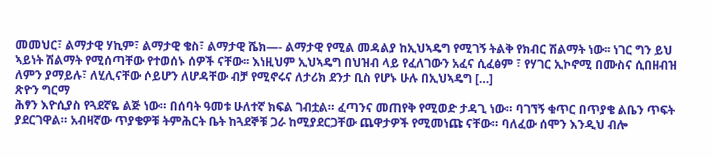መመህር፣ ልማታዊ ሃኪም፣ ልማታዊ ቄስ፣ ልማታዊ ሼክ—- ልማታዊ የሚል መዳልያ ከኢህኣዴግ የሚገኝ ትልቅ የክብር ሽልማት ነው፡፡ ነገር ግን ይህ ኣይነት ሽልማት የሚሰጣቸው የተወሰኑ ሰዎች ናቸው፡፡ እነዚህም ኢህኣዴግ በህዝብ ላይ የፈለገውን አፈና ሲፈፅም ፣ የሃገር ኢኮኖሚ በሙስና ሲበዘብዝ ለምን ያማይሉ፣ ለሂሊናቸው ሶይሆን ለሆዳቸው ብቻ የሚኖሩና ለታሪክ ደንታ ቢስ የሆኑ ሁሉ በኢህኣዴግ […]
ጽዮን ግርማ
ሕፃን እዮሲያስ የጓደኛዬ ልጅ ነው። በሰባት ዓመቱ ሁለተኛ ክፍል ገብቷል። ፈጣንና መጠየቅ የሚወድ ታዳጊ ነው። ባገኘኝ ቁጥር በጥያቄ ልቤን ጥፍት ያደርገዋል። አብዛኛው ጥያቄዎቹ ትምሕርት ቤት ከጓደኞቹ ጋራ ከሚያደርጋቸው ጨዋታዎች የሚመነጩ ናቸው። ባለፈው ሰሞን እንዲህ ብሎ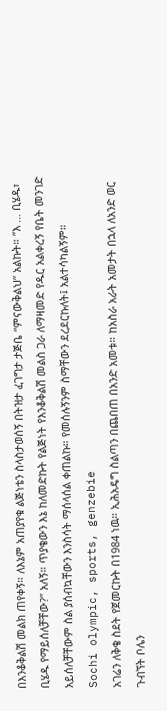በእንቆቅልሽ መልክ ጠየቀኝ። ለእኔም አጠያየቁ ልጅነቴን ስላስታወሰኝ በትዝታ ፈገግታ ታጅቤ “ምናውቅልህ” አልኩት። ”እ … ቢሄዱ፣ ቢሄዱ የማይሰለቻቸው?” አለኝ። ጥያቄውን እኔ ከለመድኩት የልጅነት የእንቆቅልሽ መልስ ጋራ ለማዛመድ የዱር አልቀረኝ የቤት መንገድ አይሰለቻቸውም ስል ያሰብኳቸውን እንስሳት ማሰላሰል ቀጠልኩ። የመሰሉኝንም ስማቸውን ደረደርኩለት፤ አልተሳካልኝም።
Sochi olympic, sports, genzebie
አገሬን ለቅቄ ስደት የጀመርኩት በ1984 ነዉ። ኢሕአዴግ ስልጣን በጨበጠ በአንድ አመቱ። ከአስራ አራት አመታት በኋላ ለአንድ ወር ጉብኘት ቦሌን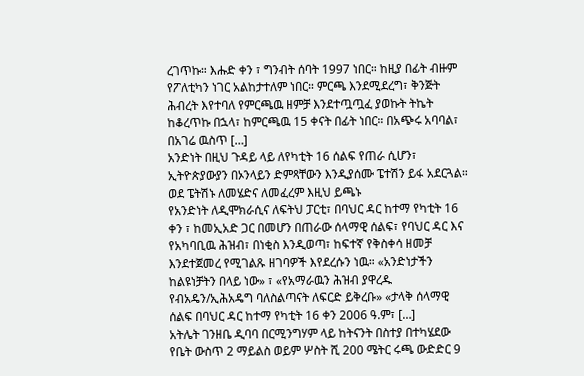ረገጥኩ። እሑድ ቀን ፣ ግንብት ሰባት 1997 ነበር። ከዚያ በፊት ብዙም የፖለቲካን ነገር አልከታተለም ነበር። ምርጫ እንደሚደረግ፣ ቅንጅት ሕብረት እየተባለ የምርጫዉ ዘምቻ እንደተጧጧፈ ያወኩት ትኬት ከቆረጥኩ በኋላ፣ ከምርጫዉ 15 ቀናት በፊት ነበር። በአጭሩ አባባል፣ በአገሬ ዉስጥ […]
አንድነት በዚህ ጉዳይ ላይ ለየካቲት 16 ሰልፍ የጠራ ሲሆን፣ ኢትዮጵያውያን በኦንላይን ድምጻቸውን እንዲያሰሙ ፔተሽን ይፋ አደርጓል። ወደ ፔትሽኑ ለመሄድና ለመፈረም እዚህ ይጫኑ
የአንድነት ለዲሞክራሲና ለፍትህ ፓርቲ፣ በባህር ዳር ከተማ የካቲት 16 ቀን ፣ ከመኢአድ ጋር በመሆን በጠራው ሰላማዊ ሰልፍ፣ የባህር ዳር እና የአካባቢዉ ሕዝብ፣ በነቂስ እንዲወጣ፣ ከፍተኛ የቅስቀሳ ዘመቻ እንደተጀመረ የሚገልጹ ዘገባዎች እየደረሱን ነዉ። «አንድነታችን ከልዩነቻትን በላይ ነው» ፣ «የአማራዉን ሕዝብ ያዋረዱ የብአዴን/ኢሕአዴግ ባለስልጣናት ለፍርድ ይቅረቡ» «ታላቅ ሰላማዊ ሰልፍ በባህር ዳር ከተማ የካቲት 16 ቀን 2006 ዓ.ም፣ […]
አትሌት ገንዘቤ ዲባባ በርሚንግሃም ላይ ከትናንት በስተያ በተካሄደው የቤት ውስጥ 2 ማይልስ ወይም ሦስት ሺ 200 ሜትር ሩጫ ውድድር 9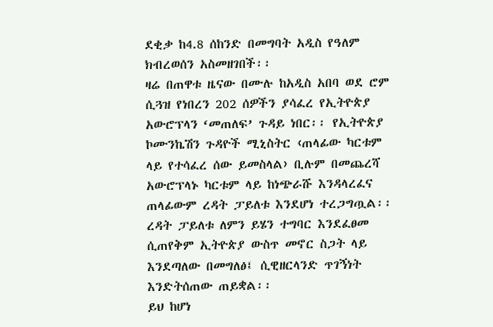ደቂቃ ከ4.8 ሰከንድ በመግባት አዲስ የዓለም ክብረወሰን አስመዘገበች፡፡
ዛሬ በጠዋቱ ዜናው በሙሉ ከአዲስ አበባ ወደ ሮም ሲጓዝ የነበረን 202 ሰዎችን ያሳፈረ የኢትዮጵያ አውሮፕላን ‘መጠለፍ’ ጉዳይ ነበር፡፡ የኢትዮጵያ ኮሙንኬሽን ጉዳዮች ሚኒስትር ‹ጠላፊው ካርቱም ላይ የተሳፈረ ሰው ይመስላል› ቢሉም በመጨረሻ አውሮፕላኑ ካርቱም ላይ ከነጭራሹ እንዳላረፈና ጠላፊውም ረዳት ፓይለቱ እንደሆነ ተረጋግጧል፡፡ ረዳት ፓይለቱ ለምን ይሄን ተግባር እንደፈፀመ ሲጠየቅም ኢትዮጵያ ውስጥ መኖር ስጋት ላይ እንደጣለው በመግለፅ፤ ሲዊዘርላንድ ጥገኝነት እንድትሰጠው ጠይቋል፡፡
ይህ ከሆነ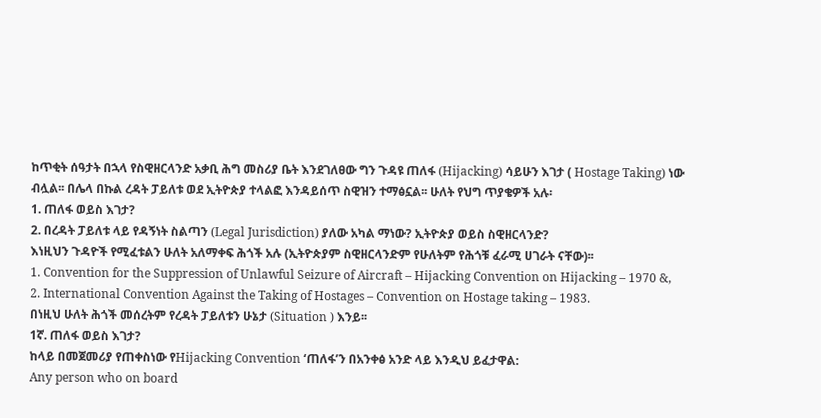ከጥቂት ሰዓታት በኋላ የስዊዘርላንድ አቃቢ ሕግ መስሪያ ቤት እንደገለፀው ግን ጉዳዩ ጠለፋ (Hijacking) ሳይሁን እገታ ( Hostage Taking) ነው ብሏል፡፡ በሌላ በኩል ረዳት ፓይለቱ ወደ ኢትዮጵያ ተላልፎ እንዳይሰጥ ስዊዝን ተማፅኗል፡፡ ሁለት የህግ ጥያቄዎች አሉ፡
1. ጠለፋ ወይስ እገታ?
2. በረዳት ፓይለቱ ላይ የዳኝነት ስልጣን (Legal Jurisdiction) ያለው አካል ማነው? ኢትዮጵያ ወይስ ስዊዘርላንድ?
እነዚህን ጉዳዮች የሚፈቱልን ሁለት አለማቀፍ ሕጎች አሉ (ኢትዮጵያም ስዊዘርላንድም የሁለትም የሕጎቹ ፈራሚ ሀገራት ናቸው)፡፡
1. Convention for the Suppression of Unlawful Seizure of Aircraft – Hijacking Convention on Hijacking – 1970 &,
2. International Convention Against the Taking of Hostages – Convention on Hostage taking – 1983.
በነዚህ ሁለት ሕጎች መሰረትም የረዳት ፓይለቱን ሁኔታ (Situation ) እንይ፡፡
1ኛ. ጠለፋ ወይስ እገታ?
ከላይ በመጀመሪያ የጠቀስነው የHijacking Convention ‘ጠለፋ’ን በአንቀፅ አንድ ላይ እንዲህ ይፈታዋል:
Any person who on board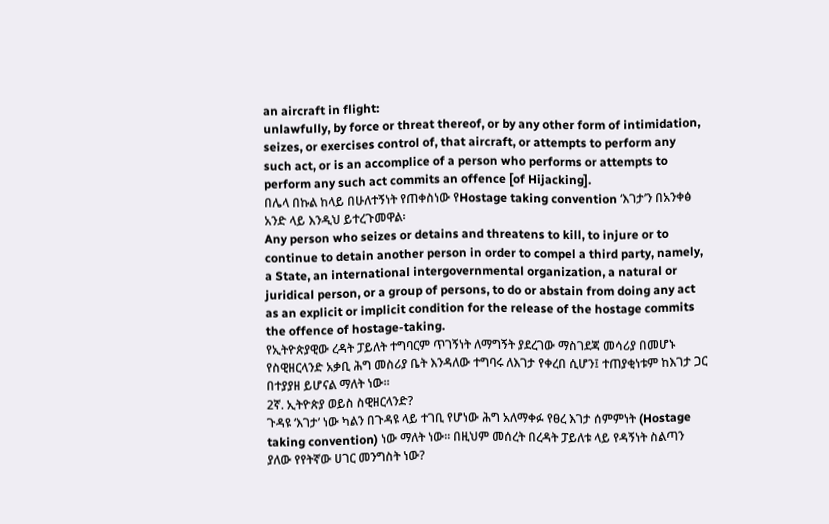an aircraft in flight:
unlawfully, by force or threat thereof, or by any other form of intimidation, seizes, or exercises control of, that aircraft, or attempts to perform any such act, or is an accomplice of a person who performs or attempts to perform any such act commits an offence [of Hijacking].
በሌላ በኩል ከላይ በሁለተኝነት የጠቀስነው የHostage taking convention ‘እገታ’ን በአንቀፅ አንድ ላይ እንዲህ ይተረጉመዋል፡
Any person who seizes or detains and threatens to kill, to injure or to continue to detain another person in order to compel a third party, namely, a State, an international intergovernmental organization, a natural or juridical person, or a group of persons, to do or abstain from doing any act as an explicit or implicit condition for the release of the hostage commits the offence of hostage-taking.
የኢትዮጵያዊው ረዳት ፓይለት ተግባርም ጥገኝነት ለማግኝት ያደረገው ማስገደጃ መሳሪያ በመሆኑ የስዊዘርላንድ አቃቢ ሕግ መስሪያ ቤት እንዳለው ተግባሩ ለእገታ የቀረበ ሲሆን፤ ተጠያቂነቱም ከእገታ ጋር በተያያዘ ይሆናል ማለት ነው፡፡
2ኛ. ኢትዮጵያ ወይስ ስዊዘርላንድ?
ጉዳዩ ‘እገታ’ ነው ካልን በጉዳዩ ላይ ተገቢ የሆነው ሕግ አለማቀፉ የፀረ እገታ ሰምምነት (Hostage taking convention) ነው ማለት ነው፡፡ በዚህም መሰረት በረዳት ፓይለቱ ላይ የዳኝነት ስልጣን ያለው የየትኛው ሀገር መንግስት ነው?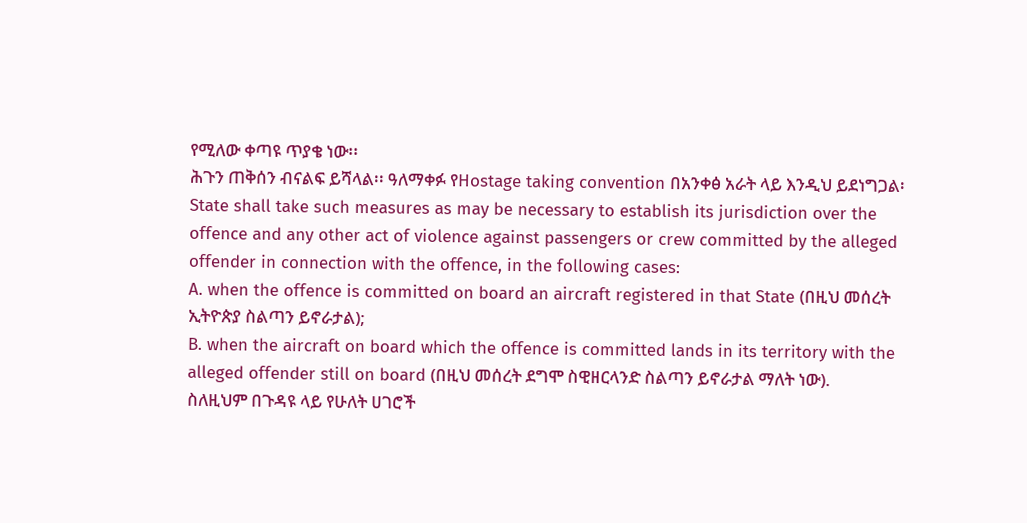የሚለው ቀጣዩ ጥያቄ ነው፡፡
ሕጉን ጠቅሰን ብናልፍ ይሻላል፡፡ ዓለማቀፉ የHostage taking convention በአንቀፅ አራት ላይ እንዲህ ይደነግጋል፡
State shall take such measures as may be necessary to establish its jurisdiction over the offence and any other act of violence against passengers or crew committed by the alleged offender in connection with the offence, in the following cases:
A. when the offence is committed on board an aircraft registered in that State (በዚህ መሰረት ኢትዮጵያ ስልጣን ይኖራታል);
B. when the aircraft on board which the offence is committed lands in its territory with the alleged offender still on board (በዚህ መሰረት ደግሞ ስዊዘርላንድ ስልጣን ይኖራታል ማለት ነው).
ስለዚህም በጉዳዩ ላይ የሁለት ሀገሮች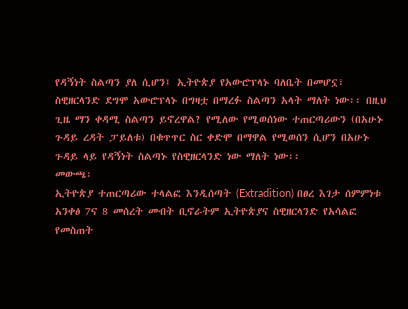የዳኝነት ስልጣን ያለ ሲሆን፤ ኢትዮጵያ የአውሮፕላኑ ባለቤት በመሆኗ፣ ስዊዘርላንድ ደግሞ አውሮፕላኑ በግዛቷ በማረፉ ስልጣን አላት ማለት ነው፡፡ በዚህ ጊዜ ማን ቀዳሚ ስልጣን ይኖረዋል? የሚለው የሚወሰነው ተጠርጣሪውን (በአሁኑ ጉዳይ ረዳት ፓይለቱ) በቁጥጥር ስር ቀድሞ በማዋል የሚወሰን ሲሆን በአሁኑ ጉዳይ ላይ የዳኝነት ስልጣኑ የስዊዘርላንድ ነው ማለት ነው፡፡
መውጫ፡
ኢትዮጵያ ተጠርጣሪው ተላልፎ እንዲሰጣት (Extradition) በፀረ እገታ ሰምምነቱ አንቀፅ 7ና 8 መሰረት መብት ቢኖራትም ኢትዮጵያና ስዊዘርላንድ የአሳልፎ የመስጠት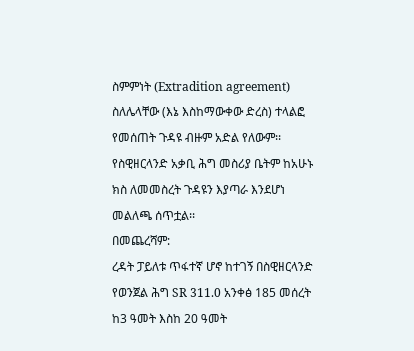ስምምነት (Extradition agreement) ስለሌላቸው (እኔ እስከማውቀው ድረስ) ተላልፎ የመሰጠት ጉዳዩ ብዙም አድል የለውም፡፡ የስዊዘርላንድ አቃቢ ሕግ መስሪያ ቤትም ከአሁኑ ክስ ለመመስረት ጉዳዩን እያጣራ እንደሆነ መልለጫ ሰጥቷል፡፡
በመጨረሻም:
ረዳት ፓይለቱ ጥፋተኛ ሆኖ ከተገኝ በስዊዘርላንድ የወንጀል ሕግ SR 311.0 አንቀፅ 185 መሰረት ከ3 ዓመት እስከ 20 ዓመት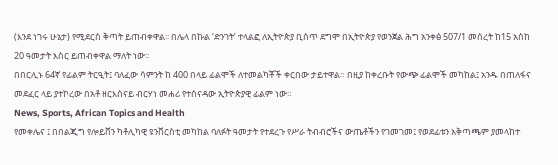(እንደ ነገሩ ሁኔታ) የሚደርስ ቅጣት ይጠብቀዋል፡፡ በሌላ በኩል ‘ድንገት’ ተላልፎ ለኢትዮጵያ ቢሰጥ ደግሞ በኢትዮጵያ የወንጀል ሕግ አንቀፅ 507/1 መሰረት ከ15 አስከ 20 ዓመታት እስር ይጠብቀዋል ማለት ነው፡፡
በበርሊኑ 64ኛ የፊልም ትርዒት፤ ባለፈው ሳምንት ከ 400 በላይ ፊልሞች ለተመልካቾች ቀርበው ታይተዋል። በዚያ ከቀረቡት የውጭ ፊልሞች መካከል፤ አንዱ በጠለፋና መደፈር ላይ ያተኮረው በአቶ ዘርእሰናይ ብርሃነ መሐሪ የተሰናዳው ኢትዮጵያዊ ፊልም ነው።
News, Sports, African Topics and Health
የመቀሌና ፤ በበልጂግ የሎይቨን ካቶሊካዊ ዩንቨርስቲ መካከል ባለፉት ዓመታት የተደረጉ የሥራ ትብብሮችና ውጤቶችን የገመገመ፤ የወደፊቱን አቅጣጫም ያመላከተ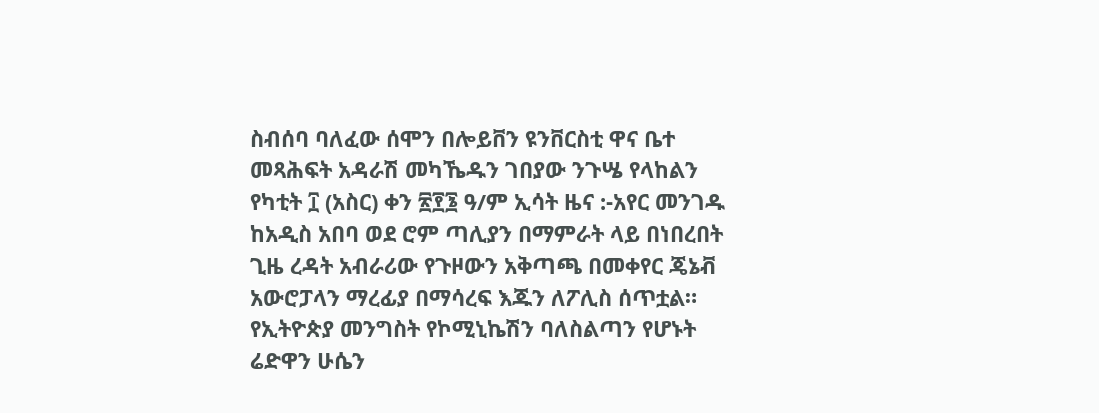ስብሰባ ባለፈው ሰሞን በሎይቨን ዩንቨርስቲ ዋና ቤተ መጻሕፍት አዳራሽ መካኼዱን ገበያው ንጉሤ የላከልን
የካቲት ፲ (አስር) ቀን ፳፻፮ ዓ/ም ኢሳት ዜና :-አየር መንገዱ ከአዲስ አበባ ወደ ሮም ጣሊያን በማምራት ላይ በነበረበት ጊዜ ረዳት አብራሪው የጉዞውን አቅጣጫ በመቀየር ጄኔቭ አውሮፓላን ማረፊያ በማሳረፍ እጁን ለፖሊስ ሰጥቷል። የኢትዮጵያ መንግስት የኮሚኒኬሽን ባለስልጣን የሆኑት ሬድዋን ሁሴን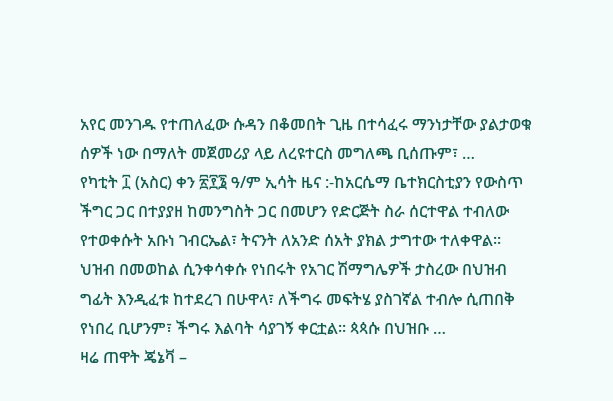አየር መንገዱ የተጠለፈው ሱዳን በቆመበት ጊዜ በተሳፈሩ ማንነታቸው ያልታወቁ ሰዎች ነው በማለት መጀመሪያ ላይ ለረዩተርስ መግለጫ ቢሰጡም፣ …
የካቲት ፲ (አስር) ቀን ፳፻፮ ዓ/ም ኢሳት ዜና :-ከአርሴማ ቤተክርስቲያን የውስጥ ችግር ጋር በተያያዘ ከመንግስት ጋር በመሆን የድርጅት ስራ ሰርተዋል ተብለው የተወቀሱት አቡነ ገብርኤል፣ ትናንት ለአንድ ሰአት ያክል ታግተው ተለቀዋል። ህዝብ በመወከል ሲንቀሳቀሱ የነበሩት የአገር ሽማግሌዎች ታስረው በህዝብ ግፊት እንዲፈቱ ከተደረገ በሁዋላ፣ ለችግሩ መፍትሄ ያስገኛል ተብሎ ሲጠበቅ የነበረ ቢሆንም፣ ችግሩ እልባት ሳያገኝ ቀርቷል። ጳጳሱ በህዝቡ …
ዛሬ ጠዋት ጄኔቫ –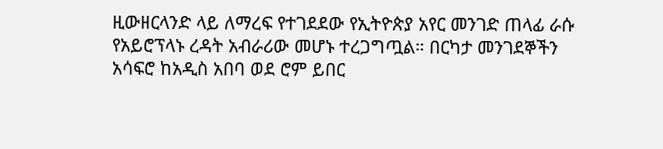ዚውዘርላንድ ላይ ለማረፍ የተገደደው የኢትዮጵያ አየር መንገድ ጠላፊ ራሱ የአይሮፕላኑ ረዳት አብራሪው መሆኑ ተረጋግጧል። በርካታ መንገደኞችን አሳፍሮ ከአዲስ አበባ ወደ ሮም ይበር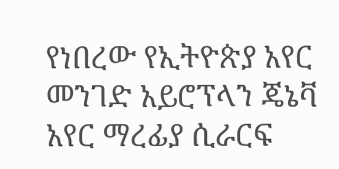የነበረው የኢትዮጵያ አየር መንገድ አይሮፕላን ጄኔቫ አየር ማረፊያ ሲራርፍ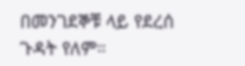በመንገደኞቹ ላይ የደረሰ ጉዳት የለም።